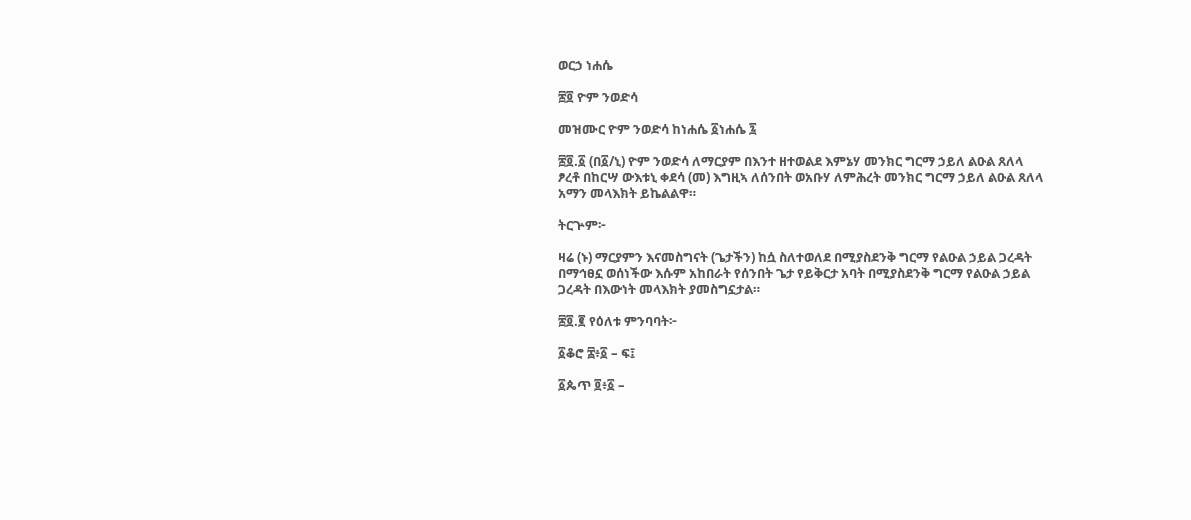ወርኃ ነሐሴ

፷፬ ዮም ንወድሳ

መዝሙር ዮም ንወድሳ ከነሐሴ ፩ነሐሴ ፯

፷፬.፩ (በ፩/ኒ) ዮም ንወድሳ ለማርያም በእንተ ዘተወልደ እምኔሃ መንክር ግርማ ኃይለ ልዑል ጸለላ ፆረቶ በከርሣ ውእቱኒ ቀደሳ (መ) እግዚኣ ለሰንበት ወአቡሃ ለምሕረት መንክር ግርማ ኃይለ ልዑል ጸለላ አማን መላእክት ይኬልልዋ።

ትርጕም፦

ዛሬ (ኑ) ማርያምን እናመስግናት (ጌታችን) ከሷ ስለተወለደ በሚያስደንቅ ግርማ የልዑል ኃይል ጋረዳት በማኅፀኗ ወሰነችው እሱም አከበራት የሰንበት ጌታ የይቅርታ አባት በሚያስደንቅ ግርማ የልዑል ኃይል ጋረዳት በእውነት መላእክት ያመስግኗታል።

፷፬.፪ የዕለቱ ምንባባት፦

፩ቆሮ ፰፥፩ – ፍ፤

፩ጴጥ ፬፥፩ –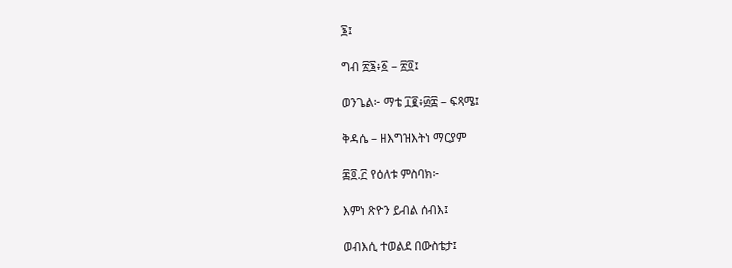፮፤

ግብ ፳፮፥፩ – ፳፬፤

ወንጌል፦ ማቴ ፲፪፥፴፰ – ፍጻሜ፤

ቅዳሴ – ዘእግዝእትነ ማርያም

፷፬.፫ የዕለቱ ምስባክ፦

እምነ ጽዮን ይብል ሰብእ፤

ወብእሲ ተወልደ በውስቴታ፤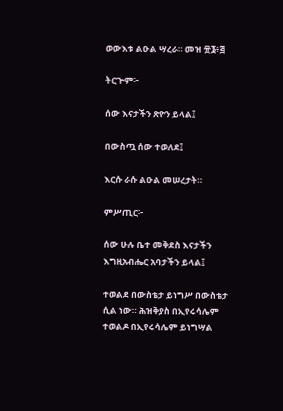ወውእቱ ልዑል ሣረራ። መዝ ፹፮፥፭

ትርጕም፦

ሰው እናታችን ጽዮን ይላል፤

በውስጧ ሰው ተወለደ፤

እርሱ ራሱ ልዑል መሠረታት።

ምሥጢር፦

ሰው ሁሉ ቤተ መቅደስ እናታችን እግዚአብሔር አባታችን ይላል፤

ተወልደ በውስቴታ ይነግሥ በውስቴታ ሲል ነው። ሕዝቅያስ በኢየሩሳሌም ተወልዶ በኢየሩሳሌም ይነግሣል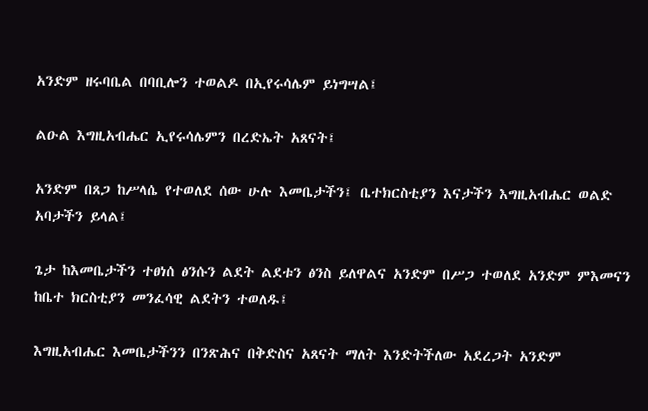አንድም ዘሩባቤል በባቢሎን ተወልዶ በኢየሩሳሌም ይነግሣል፤

ልዑል እግዚአብሔር ኢየሩሳሌምን በረድኤት አጸናት፤

አንድም በጸጋ ከሥላሴ የተወለደ ሰው ሁሉ እመቤታችን፤ ቤተክርስቲያን እናታችን እግዚአብሔር ወልድ አባታችን ይላል፤

ጌታ ከእመቤታችን ተፀነሰ ፅንሱን ልደት ልደቱን ፅንስ ይለዋልና አንድም በሥጋ ተወለደ አንድም ምእመናን ከቤተ ክርስቲያን መንፈሳዊ ልደትን ተወለዱ፤

እግዚአብሔር እመቤታችንን በንጽሕና በቅድስና አጸናት ማለት እንድትችለው አደረጋት አንድም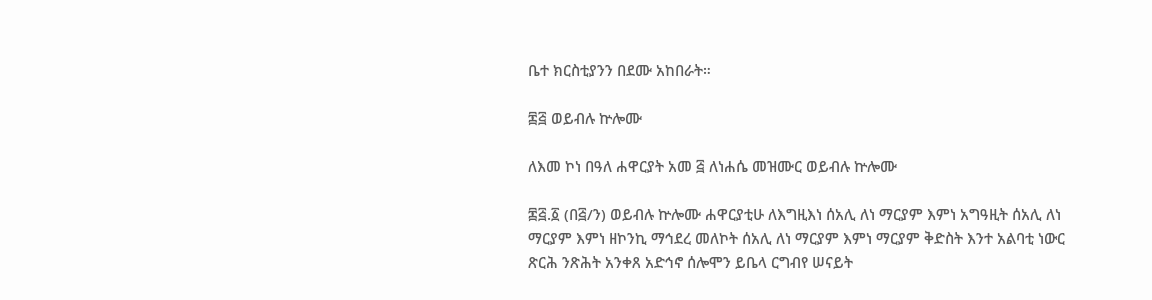ቤተ ክርስቲያንን በደሙ አከበራት።

፷፭ ወይብሉ ኵሎሙ

ለእመ ኮነ በዓለ ሐዋርያት አመ ፭ ለነሐሴ መዝሙር ወይብሉ ኵሎሙ

፷፭.፩ (በ፭/ን) ወይብሉ ኵሎሙ ሐዋርያቲሁ ለእግዚእነ ሰአሊ ለነ ማርያም እምነ አግዓዚት ሰአሊ ለነ ማርያም እምነ ዘኮንኪ ማኅደረ መለኮት ሰአሊ ለነ ማርያም እምነ ማርያም ቅድስት እንተ አልባቲ ነውር ጽርሕ ንጽሕት አንቀጸ አድኅኖ ሰሎሞን ይቤላ ርግብየ ሠናይት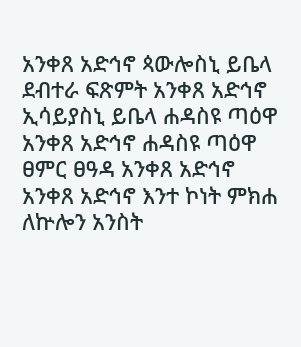አንቀጸ አድኅኖ ጳውሎስኒ ይቤላ ደብተራ ፍጽምት አንቀጸ አድኅኖ ኢሳይያስኒ ይቤላ ሐዳስዩ ጣዕዋ አንቀጸ አድኅኖ ሐዳስዩ ጣዕዋ ፀምር ፀዓዳ አንቀጸ አድኅኖ አንቀጸ አድኅኖ እንተ ኮነት ምክሐ ለኵሎን አንስት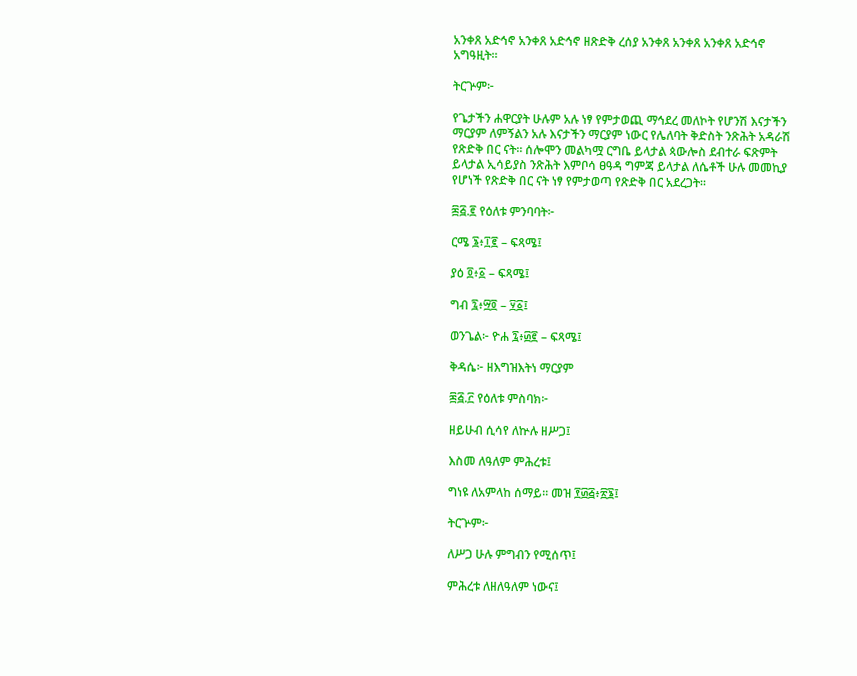አንቀጸ አድኅኖ አንቀጸ አድኅኖ ዘጽድቅ ረሰያ አንቀጸ አንቀጸ አንቀጸ አድኅኖ አግዓዚት።

ትርጕም፦

የጌታችን ሐዋርያት ሁሉም አሉ ነፃ የምታወጪ ማኅደረ መለኮት የሆንሽ እናታችን ማርያም ለምኝልን አሉ እናታችን ማርያም ነውር የሌለባት ቅድስት ንጽሕት አዳራሽ የጽድቅ በር ናት። ሰሎሞን መልካሟ ርግቤ ይላታል ጳውሎስ ደብተራ ፍጽምት ይላታል ኢሳይያስ ንጽሕት እምቦሳ ፀዓዳ ግምጃ ይላታል ለሴቶች ሁሉ መመኪያ የሆነች የጽድቅ በር ናት ነፃ የምታወጣ የጽድቅ በር አደረጋት።

፷፭.፪ የዕለቱ ምንባባት፦

ርሜ ፮፥፲፪ – ፍጻሜ፤

ያዕ ፬፥፩ – ፍጻሜ፤

ግብ ፯፥፵፬ – ፶፩፤

ወንጌል፦ ዮሐ ፯፥፴፪ – ፍጻሜ፤

ቅዳሴ፦ ዘእግዝእትነ ማርያም

፷፭.፫ የዕለቱ ምስባክ፦

ዘይሁብ ሲሳየ ለኵሉ ዘሥጋ፤

እስመ ለዓለም ምሕረቱ፤

ግነዩ ለአምላከ ሰማይ። መዝ ፻፴፭፥፳፮፤

ትርጕም፦

ለሥጋ ሁሉ ምግብን የሚሰጥ፤

ምሕረቱ ለዘለዓለም ነውና፤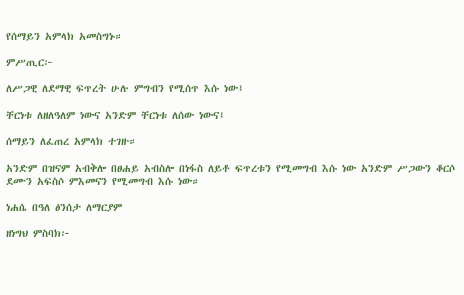የሰማይን አምላክ አመስግኑ።

ምሥጢር፦

ለሥጋዊ ለደማዊ ፍጥረት ሁሉ ምግብን የሚሰጥ እሱ ነው፤

ቸርነቱ ለዘለዓለም ነውና አንድም ቸርነቱ ለሰው ነውና፤

ሰማይን ለፈጠረ አምላክ ተገዙ።

አንድም በዝናም አብቅሎ በፀሐይ አብስሎ በነፋስ ለይቶ ፍጥረቱን የሚመግብ እሱ ነው አንድም ሥጋውን ቆርሶ ደሙን አፍስሶ ምእመናን የሚመግብ እሱ ነው።

ነሐሴ በዓለ ፅንሰታ ለማርያም

ዘነግህ ምስባክ፦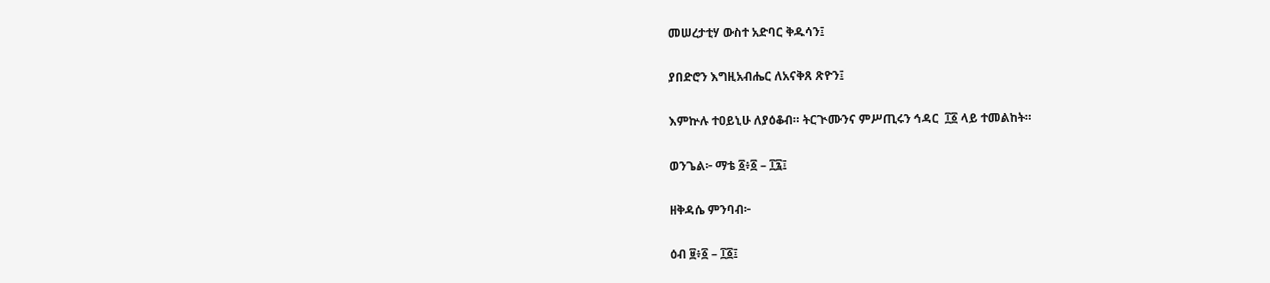መሠረታቲሃ ውስተ አድባር ቅዱሳን፤

ያበድሮን እግዚአብሔር ለአናቅጸ ጽዮን፤

እምኵሉ ተዐይኒሁ ለያዕቆብ። ትርጒሙንና ምሥጢሩን ኅዳር  ፲፩ ላይ ተመልከት።

ወንጌል፦ ማቴ ፩፥፩ – ፲፯፤

ዘቅዳሴ ምንባብ፦

ዕብ ፱፥፩ – ፲፩፤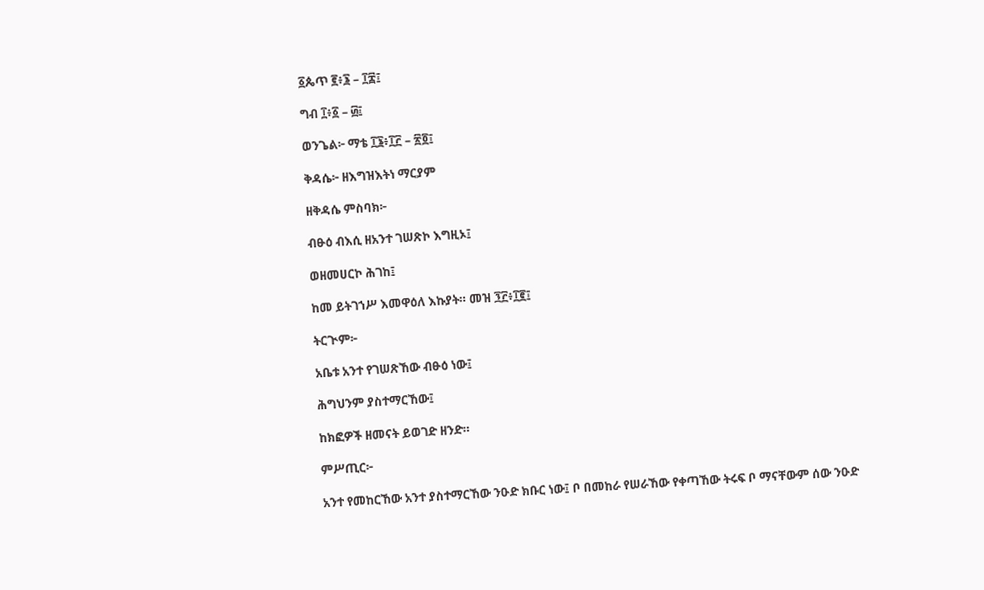፩ጴጥ ፪፥፮ – ፲፰፤

ግብ ፲፥፩ – ፴፤

ወንጌል፦ ማቴ ፲፮፥፲፫ – ፳፬፤

ቅዳሴ፦ ዘእግዝእትነ ማርያም

ዘቅዳሴ ምስባክ፦

ብፁዕ ብእሲ ዘአንተ ገሠጽኮ እግዚኦ፤

ወዘመሀርኮ ሕገከ፤

ከመ ይትገኀሥ እመዋዕለ እኩያት። መዝ ፺፫፥፲፪፤

ትርጒም፦

አቤቱ አንተ የገሠጽኸው ብፁዕ ነው፤

ሕግህንም ያስተማርኸው፤

ከክፎዎች ዘመናት ይወገድ ዘንድ።

ምሥጢር፦

አንተ የመከርኸው አንተ ያስተማርኸው ንዑድ ክቡር ነው፤ ቦ በመከራ የሠራኸው የቀጣኸው ትሩፍ ቦ ማናቸውም ሰው ንዑድ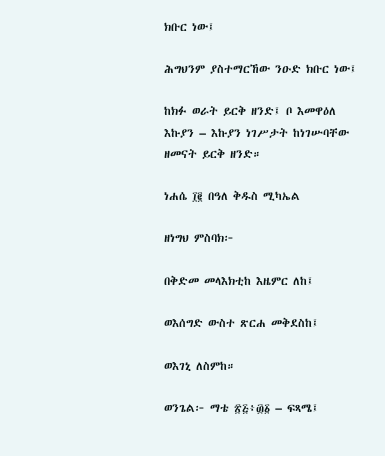ክቡር ነው፤

ሕግህንም ያስተማርኸው ንዑድ ክቡር ነው፤

ከክፉ ወራት ይርቅ ዘንድ፤ ቦ እመዋዕለ እኩያን – እኩያን ነገሥታት ከነገሡባቸው ዘመናት ይርቅ ዘንድ።

ነሐሴ ፲፪ በዓለ ቅዱስ ሚካኤል

ዘነግህ ምስባክ፦

በቅድመ መላእክቲከ እዜምር ለከ፤

ወእሰግድ ውስተ ጽርሐ መቅደስከ፤

ወእገኒ ለስምከ።

ወንጌል፦ ማቴ ፳፭፥፴፩ – ፍጻሜ፤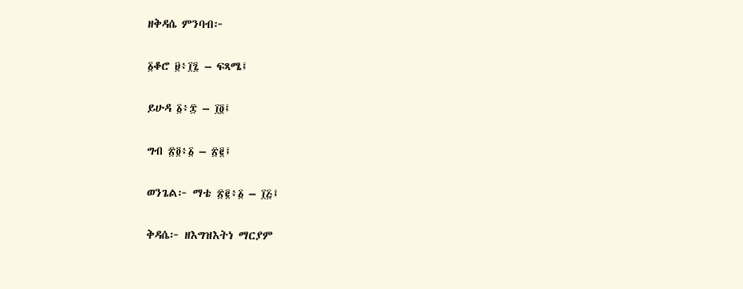ዘቅዳሴ ምንባብ፦

፩ቆሮ ፱፥፲፯ – ፍጻሜ፤

ይሁዳ ፩፥፰ – ፲፬፤

ግብ ፳፬፥፩ – ፳፪፤

ወንጌል፦ ማቴ ፳፪፥፩ – ፲፭፤

ቅዳሴ፦ ዘእግዝእትነ ማርያም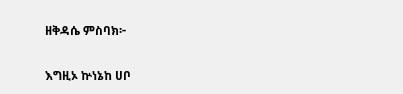ዘቅዳሴ ምስባክ፦

እግዚኦ ኵነኔከ ሀቦ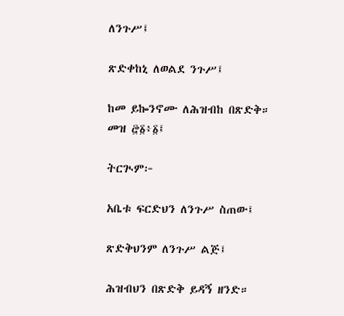ለንጉሥ፤

ጽድቀከኒ ለወልደ ንጉሥ፤

ከመ ይኰንኖሙ ለሕዝብከ በጽድቅ። መዝ ፸፩፥፩፤

ትርጒም፦

አቤቱ ፍርድህን ለንጉሥ ስጠው፤

ጽድቅህንም ለንጉሥ ልጅ፤

ሕዝብህን በጽድቅ ይዳኝ ዘንድ።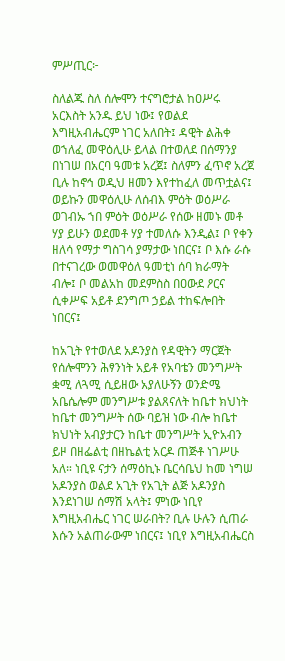ምሥጢር፦

ስለልጁ ስለ ሰሎሞን ተናግሮታል ከዐሥሩ አርእስት አንዱ ይህ ነው፤ የወልደ እግዚአብሔርም ነገር አለበት፤ ዳዊት ልሕቀ ወኀለፈ መዋዕሊሁ ይላል በተወለደ በሰማንያ በነገሠ በአርባ ዓመቱ አረጀ፤ ስለምን ፈጥኖ አረጀ ቢሉ ከኖኅ ወዲህ ዘመን እየተከፈለ መጥቷልና፤ ወይኩን መዋዕሊሁ ለሰብእ ምዕት ወዕሥራ ወገብኡ ኀበ ምዕት ወዕሥራ የሰው ዘመኑ መቶ ሃያ ይሁን ወደመቶ ሃያ ተመለሱ እንዲል፤ ቦ የቀን ዘለሳ የማታ ግስገሳ ያማታው ነበርና፤ ቦ እሱ ራሱ በተናገረው ወመዋዕለ ዓመቲነ ሰባ ክራማት ብሎ፤ ቦ መልአከ መደምስስ በዐውደ ዖርና ሲቀሥፍ አይቶ ደንግጦ ኃይል ተከፍሎበት ነበርና፤

ከአጊት የተወለደ አዶንያስ የዳዊትን ማርጀት የሰሎሞንን ሕፃንነት አይቶ የአባቴን መንግሥት ቋሚ ለጓሚ ሲይዘው አያለሁኝን ወንድሜ አቤሴሎም መንግሥቱ ያልጸናለት ከቤተ ክህነት ከቤተ መንግሥት ሰው ባይዝ ነው ብሎ ከቤተ ክህነት አብያታርን ከቤተ መንግሥት ኢዮአብን ይዞ በዘፌልቲ በዘኬልቲ አርዶ ጠጅቶ ነገሥሁ አለ። ነቢዩ ናታን ሰማዕኪኑ ቤርሳቤህ ከመ ነግሠ አዶንያስ ወልደ አጊት የአጊት ልጅ አዶንያስ እንደነገሠ ሰማሽ አላት፤ ምነው ነቢየ እግዚአብሔር ነገር ሠራበት? ቢሉ ሁሉን ሲጠራ እሱን አልጠራውም ነበርና፤ ነቢየ እግዚአብሔርስ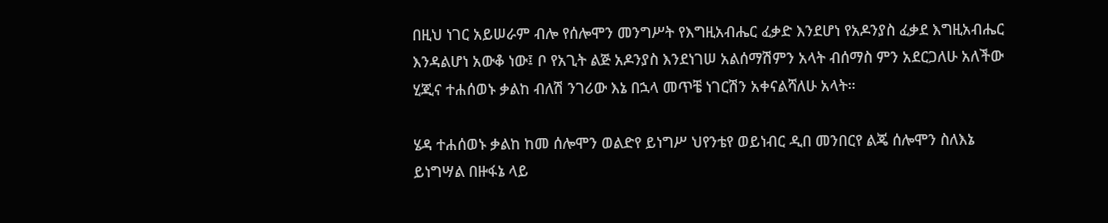በዚህ ነገር አይሠራም ብሎ የሰሎሞን መንግሥት የእግዚአብሔር ፈቃድ እንደሆነ የአዶንያስ ፈቃደ እግዚአብሔር እንዳልሆነ አውቆ ነው፤ ቦ የአጊት ልጅ አዶንያስ እንደነገሠ አልሰማሽምን አላት ብሰማስ ምን አደርጋለሁ አለችው ሂጂና ተሐሰወኑ ቃልከ ብለሽ ንገሪው እኔ በኋላ መጥቼ ነገርሽን አቀናልሻለሁ አላት።

ሄዳ ተሐሰወኑ ቃልከ ከመ ሰሎሞን ወልድየ ይነግሥ ህየንቴየ ወይነብር ዲበ መንበርየ ልጄ ሰሎሞን ስለእኔ ይነግሣል በዙፋኔ ላይ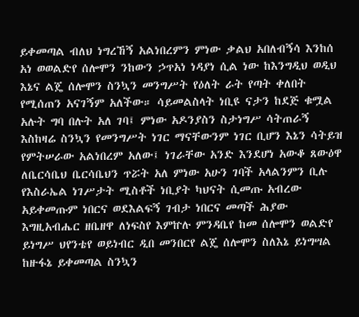ይቀመጣል ብለህ ነግረኸኝ አልነበረምን ምነው ቃልህ አበለብኝሳ እንከሰ አነ ወወልድየ ሰሎሞን ንከውን ኃጥአነ ነዳያነ ሲል ነው ከእንግዲህ ወዲህ እኔና ልጄ ሰሎሞን ስንኳን መንግሥት የዕለት ራት የጣት ቀለበት የሚሰጠን አናገኝም አለችው። ሳይመልስላት ነቢዩ ናታን ከደጅ ቁሟል አሉት ግባ በሉት አለ ገባ፤ ምነው አዶንያስን ስታነግሥ ሳትጠራኝ እስከዛሬ ስንኳን የመንግሥት ነገር ማናቸውንም ነገር ቢሆን እኔን ሳትይዝ የምትሠራው አልነበረም አለው፤ ነገራቸው አንድ እንደሆነ አውቆ ጸውዕዋ ለቤርሳቤህ ቤርሳቤህን ጥሯት አለ ምነው አሁን ገባች አላልንምን ቢሉ የእስራኤል ነገሥታት ሚስቶች ነቢያት ካህናት ሲመጡ አብረው አይቀመጡም ነበርና ወደእልፍኝ ገብታ ነበርና መጣች ሕያው እግዚአብሔር ዘቤዘዋ ለነፍስየ እምኵሉ ምንዳቤየ ከመ ሰሎሞን ወልድየ ይነግሥ ህየንቴየ ወይነብር ዲበ መንበርየ ልጄ ሰሎሞን ስለእኔ ይነግሣል ከዙፋኔ ይቀመጣል ስንኳን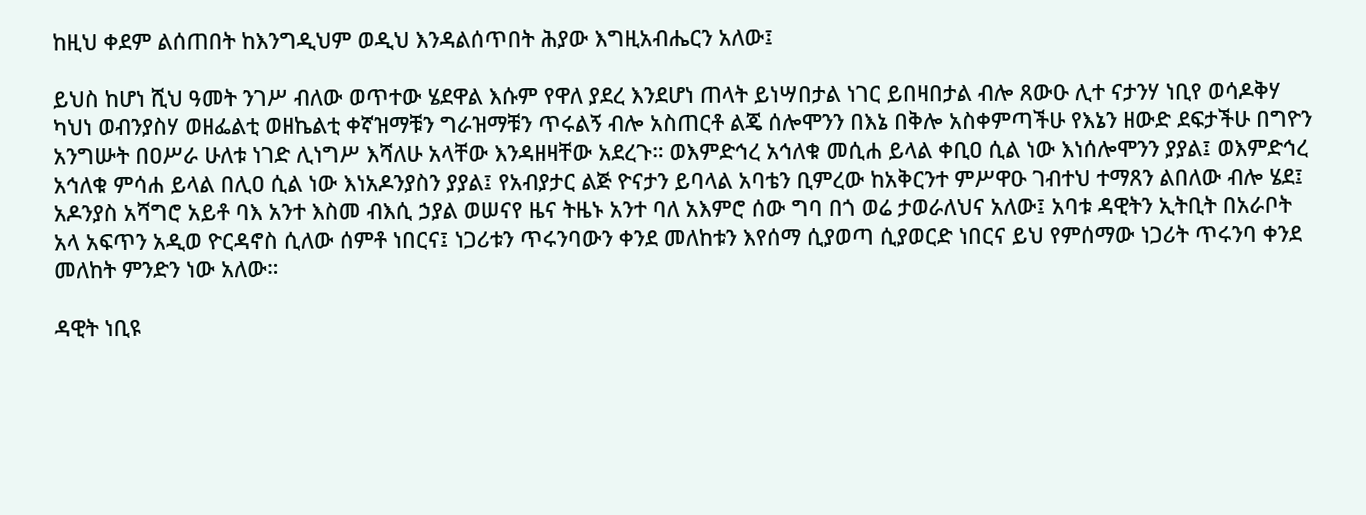ከዚህ ቀደም ልሰጠበት ከእንግዲህም ወዲህ እንዳልሰጥበት ሕያው እግዚአብሔርን አለው፤

ይህስ ከሆነ ሺህ ዓመት ንገሥ ብለው ወጥተው ሄደዋል እሱም የዋለ ያደረ እንደሆነ ጠላት ይነሣበታል ነገር ይበዛበታል ብሎ ጸውዑ ሊተ ናታንሃ ነቢየ ወሳዶቅሃ ካህነ ወብንያስሃ ወዘፌልቲ ወዘኬልቲ ቀኛዝማቹን ግራዝማቹን ጥሩልኝ ብሎ አስጠርቶ ልጄ ሰሎሞንን በእኔ በቅሎ አስቀምጣችሁ የእኔን ዘውድ ደፍታችሁ በግዮን አንግሡት በዐሥራ ሁለቱ ነገድ ሊነግሥ እሻለሁ አላቸው እንዳዘዛቸው አደረጉ። ወእምድኅረ አኅለቁ መሲሐ ይላል ቀቢዐ ሲል ነው እነሰሎሞንን ያያል፤ ወእምድኅረ አኅለቁ ምሳሐ ይላል በሊዐ ሲል ነው እነአዶንያስን ያያል፤ የአብያታር ልጅ ዮናታን ይባላል አባቴን ቢምረው ከአቅርንተ ምሥዋዑ ገብተህ ተማጸን ልበለው ብሎ ሄደ፤ አዶንያስ አሻግሮ አይቶ ባእ አንተ እስመ ብእሲ ኃያል ወሠናየ ዜና ትዜኑ አንተ ባለ አእምሮ ሰው ግባ በጎ ወሬ ታወራለህና አለው፤ አባቱ ዳዊትን ኢትቢት በአራቦት አላ አፍጥን አዲወ ዮርዳኖስ ሲለው ሰምቶ ነበርና፤ ነጋሪቱን ጥሩንባውን ቀንደ መለከቱን እየሰማ ሲያወጣ ሲያወርድ ነበርና ይህ የምሰማው ነጋሪት ጥሩንባ ቀንደ መለከት ምንድን ነው አለው።

ዳዊት ነቢዩ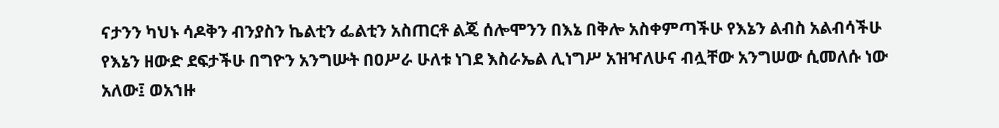ናታንን ካህኑ ሳዶቅን ብንያስን ኬልቲን ፌልቲን አስጠርቶ ልጄ ሰሎሞንን በእኔ በቅሎ አስቀምጣችሁ የእኔን ልብስ አልብሳችሁ የእኔን ዘውድ ደፍታችሁ በግዮን አንግሡት በዐሥራ ሁለቱ ነገደ እስራኤል ሊነግሥ አዝዣለሁና ብሏቸው አንግሠው ሲመለሱ ነው አለው፤ ወአኀዙ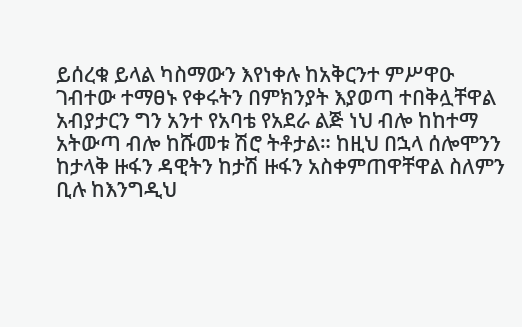ይሰረቁ ይላል ካስማውን እየነቀሉ ከአቅርንተ ምሥዋዑ ገብተው ተማፀኑ የቀሩትን በምክንያት እያወጣ ተበቅሏቸዋል አብያታርን ግን አንተ የአባቴ የአደራ ልጅ ነህ ብሎ ከከተማ አትውጣ ብሎ ከሹመቱ ሽሮ ትቶታል። ከዚህ በኋላ ሰሎሞንን ከታላቅ ዙፋን ዳዊትን ከታሽ ዙፋን አስቀምጠዋቸዋል ስለምን ቢሉ ከእንግዲህ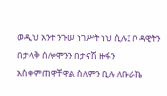ወዲህ አንተ ንጉሠ ነገሥት ነህ ሲሉ፤ ቦ ዳዊትን በታላቅ ሰሎሞንን በታናሽ ዙፋን አስቀምጠዋቸዋል ስለምን ቢሉ ለቡራኬ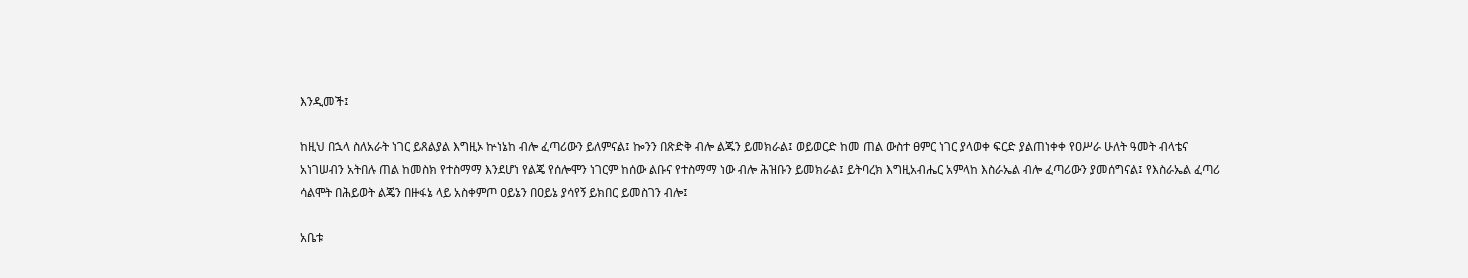እንዲመች፤

ከዚህ በኋላ ስለአራት ነገር ይጸልያል እግዚኦ ኵነኔከ ብሎ ፈጣሪውን ይለምናል፤ ኰንን በጽድቅ ብሎ ልጁን ይመክራል፤ ወይወርድ ከመ ጠል ውስተ ፀምር ነገር ያላወቀ ፍርድ ያልጠነቀቀ የዐሥራ ሁለት ዓመት ብላቴና አነገሠብን አትበሉ ጠል ከመስክ የተስማማ እንደሆነ የልጄ የሰሎሞን ነገርም ከሰው ልቡና የተስማማ ነው ብሎ ሕዝቡን ይመክራል፤ ይትባረክ እግዚአብሔር አምላከ እስራኤል ብሎ ፈጣሪውን ያመሰግናል፤ የእስራኤል ፈጣሪ ሳልሞት በሕይወት ልጄን በዙፋኔ ላይ አስቀምጦ ዐይኔን በዐይኔ ያሳየኝ ይክበር ይመስገን ብሎ፤

አቤቱ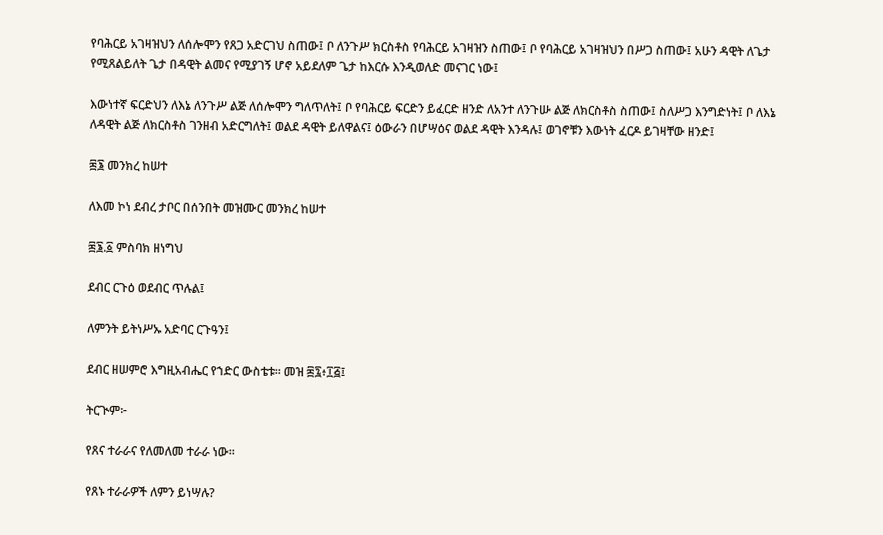የባሕርይ አገዛዝህን ለሰሎሞን የጸጋ አድርገህ ስጠው፤ ቦ ለንጉሥ ክርስቶስ የባሕርይ አገዛዝን ስጠው፤ ቦ የባሕርይ አገዛዝህን በሥጋ ስጠው፤ አሁን ዳዊት ለጌታ የሚጸልይለት ጌታ በዳዊት ልመና የሚያገኝ ሆኖ አይደለም ጌታ ከእርሱ እንዲወለድ መናገር ነው፤

እውነተኛ ፍርድህን ለእኔ ለንጉሥ ልጅ ለሰሎሞን ግለጥለት፤ ቦ የባሕርይ ፍርድን ይፈርድ ዘንድ ለአንተ ለንጉሡ ልጅ ለክርስቶስ ስጠው፤ ስለሥጋ እንግድነት፤ ቦ ለእኔ ለዳዊት ልጅ ለክርስቶስ ገንዘብ አድርግለት፤ ወልደ ዳዊት ይለዋልና፤ ዕውራን በሆሣዕና ወልደ ዳዊት እንዳሉ፤ ወገኖቹን እውነት ፈርዶ ይገዛቸው ዘንድ፤

፷፮ መንክረ ከሠተ

ለእመ ኮነ ደብረ ታቦር በሰንበት መዝሙር መንክረ ከሠተ

፷፮.፩ ምስባክ ዘነግህ

ደብር ርጉዕ ወደብር ጥሉል፤

ለምንት ይትነሥኡ አድባር ርጉዓን፤

ደብር ዘሠምሮ እግዚአብሔር የኀድር ውስቴቱ። መዝ ፷፯፥፲፭፤

ትርጒም፦

የጸና ተራራና የለመለመ ተራራ ነው።

የጸኑ ተራራዎች ለምን ይነሣሉ?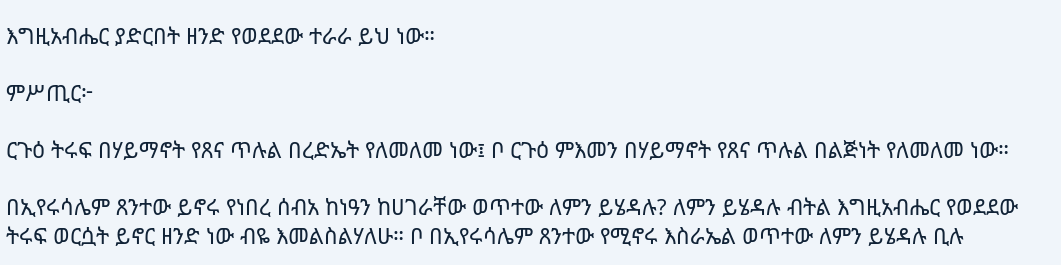እግዚአብሔር ያድርበት ዘንድ የወደደው ተራራ ይህ ነው።

ምሥጢር፦

ርጉዕ ትሩፍ በሃይማኖት የጸና ጥሉል በረድኤት የለመለመ ነው፤ ቦ ርጉዕ ምእመን በሃይማኖት የጸና ጥሉል በልጅነት የለመለመ ነው።

በኢየሩሳሌም ጸንተው ይኖሩ የነበረ ሰብአ ከነዓን ከሀገራቸው ወጥተው ለምን ይሄዳሉ? ለምን ይሄዳሉ ብትል እግዚአብሔር የወደደው ትሩፍ ወርሷት ይኖር ዘንድ ነው ብዬ እመልስልሃለሁ። ቦ በኢየሩሳሌም ጸንተው የሚኖሩ እስራኤል ወጥተው ለምን ይሄዳሉ ቢሉ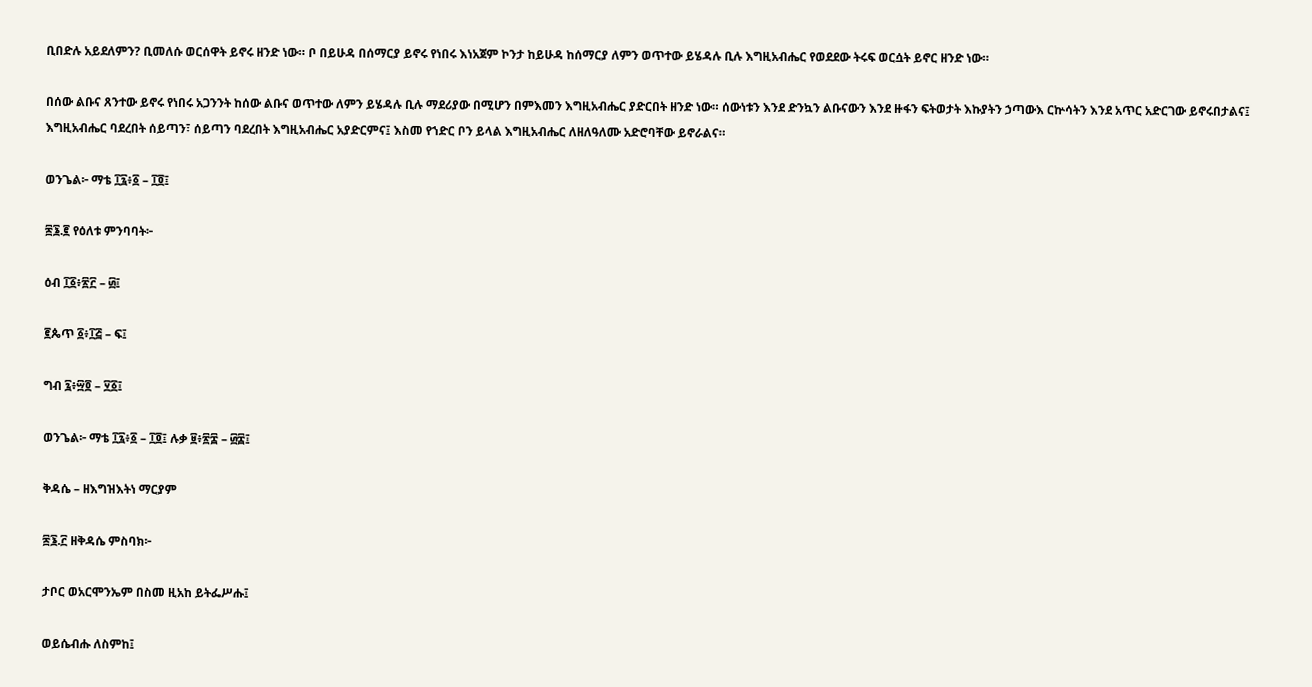ቢበድሉ አይደለምን? ቢመለሱ ወርሰዋት ይኖሩ ዘንድ ነው። ቦ በይሁዳ በሰማርያ ይኖሩ የነበሩ እነአጀም ኮንታ ከይሁዳ ከሰማርያ ለምን ወጥተው ይሄዳሉ ቢሉ እግዚአብሔር የወደደው ትሩፍ ወርሷት ይኖር ዘንድ ነው።

በሰው ልቡና ጸንተው ይኖሩ የነበሩ አጋንንት ከሰው ልቡና ወጥተው ለምን ይሄዳሉ ቢሉ ማደሪያው በሚሆን በምእመን እግዚአብሔር ያድርበት ዘንድ ነው። ሰውነቱን እንደ ድንኳን ልቡናውን እንደ ዙፋን ፍትወታት እኩያትን ኃጣውእ ርኵሳትን እንደ አጥር አድርገው ይኖሩበታልና፤ እግዚአብሔር ባደረበት ሰይጣን፣ ሰይጣን ባደረበት እግዚአብሔር አያድርምና፤ እስመ የኀድር ቦን ይላል እግዚአብሔር ለዘለዓለሙ አድሮባቸው ይኖራልና።

ወንጌል፦ ማቴ ፲፯፥፩ – ፲፬፤

፷፮.፪ የዕለቱ ምንባባት፦

ዕብ ፲፩፥፳፫ – ፴፤

፪ጴጥ ፩፥፲፭ – ፍ፤

ግብ ፯፥፵፬ – ፶፩፤

ወንጌል፦ ማቴ ፲፯፥፩ – ፲፬፤ ሉቃ ፱፥፳፰ – ፴፰፤

ቅዳሴ – ዘእግዝእትነ ማርያም

፷፮.፫ ዘቅዳሴ ምስባክ፦

ታቦር ወአርሞንኤም በስመ ዚአከ ይትፌሥሑ፤

ወይሴብሑ ለስምከ፤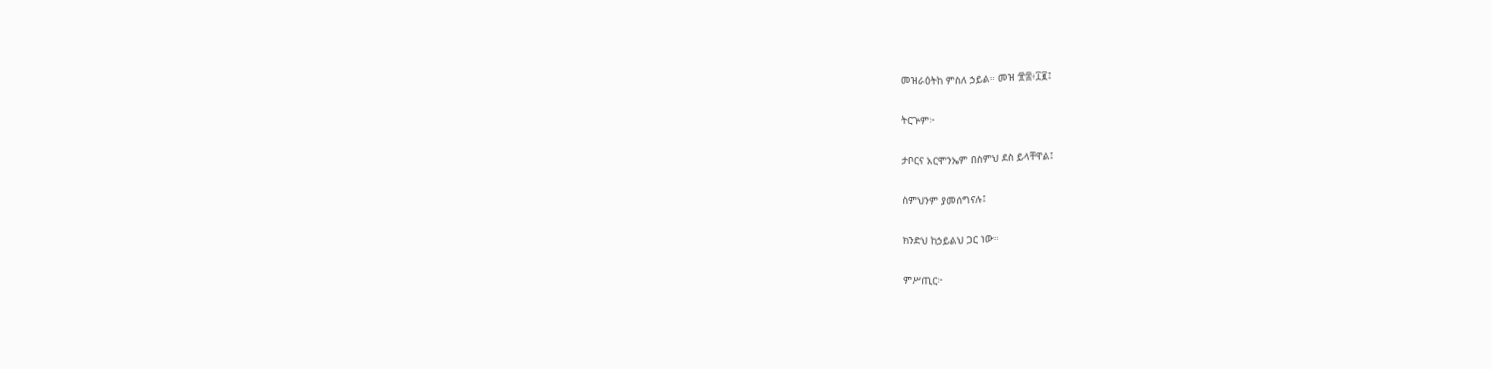መዝራዕትከ ምስለ ኃይል። መዝ ፹፰፥፲፪፤

ትርጕም፦

ታቦርና አርሞንኤም በስምህ ደስ ይላቸዋል፤

ስምህንም ያመሰግናሉ፤

ክንድህ ከኃይልህ ጋር ነው።

ምሥጢር፦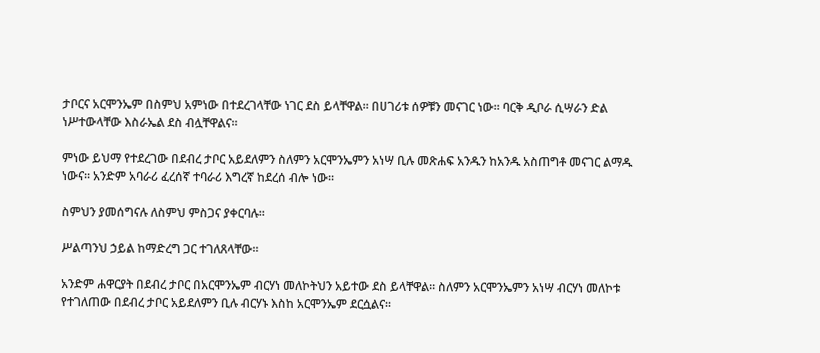ታቦርና አርሞንኤም በስምህ አምነው በተደረገላቸው ነገር ደስ ይላቸዋል። በሀገሪቱ ሰዎቹን መናገር ነው። ባርቅ ዲቦራ ሲሣራን ድል ነሥተውላቸው እስራኤል ደስ ብሏቸዋልና።

ምነው ይህማ የተደረገው በደብረ ታቦር አይደለምን ስለምን አርሞንኤምን አነሣ ቢሉ መጽሐፍ አንዱን ከአንዱ አስጠግቶ መናገር ልማዱ ነውና። አንድም አባራሪ ፈረሰኛ ተባራሪ እግረኛ ከደረሰ ብሎ ነው።

ስምህን ያመሰግናሉ ለስምህ ምስጋና ያቀርባሉ።

ሥልጣንህ ኃይል ከማድረግ ጋር ተገለጸላቸው።

አንድም ሐዋርያት በደብረ ታቦር በአርሞንኤም ብርሃነ መለኮትህን አይተው ደስ ይላቸዋል። ስለምን አርሞንኤምን አነሣ ብርሃነ መለኮቱ የተገለጠው በደብረ ታቦር አይደለምን ቢሉ ብርሃኑ እስከ አርሞንኤም ደርሷልና።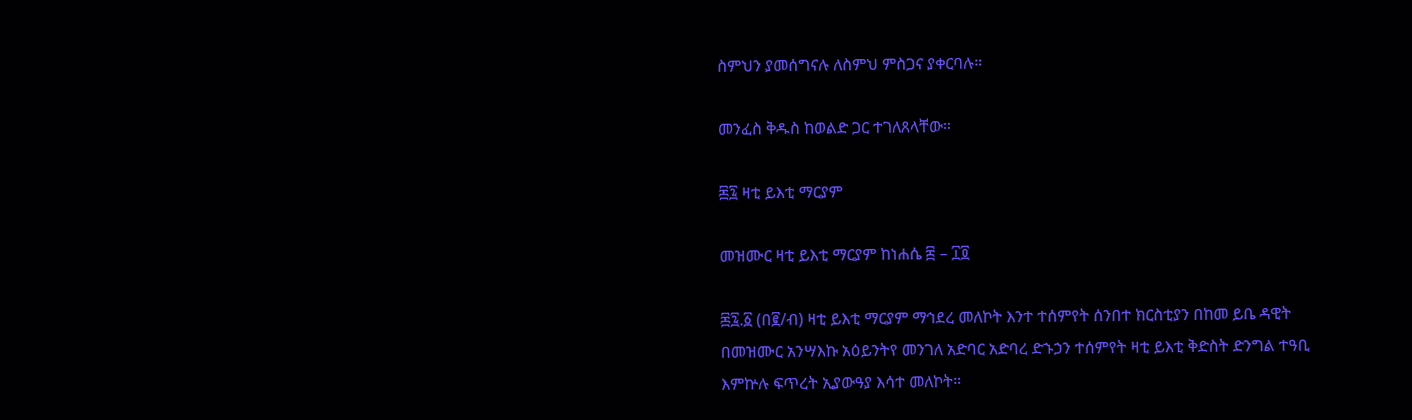ስምህን ያመሰግናሉ ለስምህ ምስጋና ያቀርባሉ።

መንፈስ ቅዱስ ከወልድ ጋር ተገለጸላቸው።

፷፯ ዛቲ ይእቲ ማርያም

መዝሙር ዛቲ ይእቲ ማርያም ከነሐሴ ፰ – ፲፬

፷፯.፩ (በ፪/ብ) ዛቲ ይእቲ ማርያም ማኅደረ መለኮት እንተ ተሰምየት ሰንበተ ክርስቲያን በከመ ይቤ ዳዊት በመዝሙር አንሣእኩ አዕይንትየ መንገለ አድባር አድባረ ድኁኃን ተሰምየት ዛቲ ይእቲ ቅድስት ድንግል ተዓቢ እምኵሉ ፍጥረት ኢያውዓያ እሳተ መለኮት።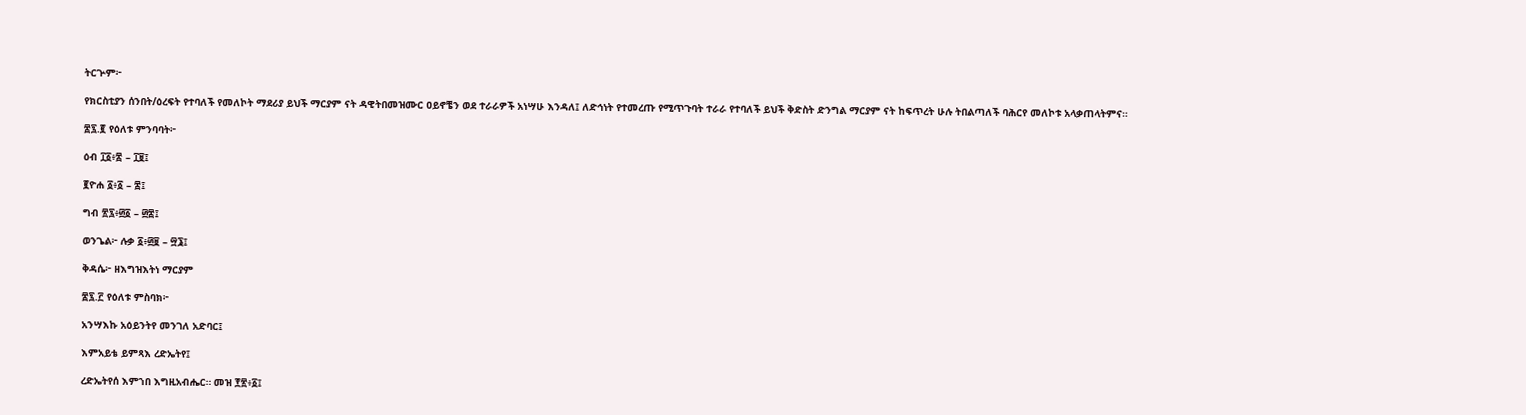ትርጕም፦

የክርስቲያን ሰንበት/ዕረፍት የተባለች የመለኮት ማደሪያ ይህች ማርያም ናት ዳዊትበመዝሙር ዐይኖቼን ወደ ተራራዎች አነሣሁ እንዳለ፤ ለድኅነት የተመረጡ የሚጥጉባት ተራራ የተባለች ይህች ቅድስት ድንግል ማርያም ናት ከፍጥረት ሁሉ ትበልጣለች ባሕርየ መለኮቱ አላቃጠላትምና።

፷፯.፪ የዕለቱ ምንባባት፦

ዕብ ፲፩፥፰ – ፲፱፤

፪ዮሐ ፩፥፩ – ፰፤

ግብ ፳፯፥፴፩ – ፴፰፤

ወንጌል፦ ሉቃ ፩፥፴፱ – ፵፮፤

ቅዳሴ፦ ዘእግዝእትነ ማርያም

፷፯.፫ የዕለቱ ምስባክ፦

አንሣእኩ አዕይንትየ መንገለ አድባር፤

እምአይቴ ይምጻእ ረድኤትየ፤

ረድኤትየሰ እምኀበ እግዚአብሔር። መዝ ፻፳፥፩፤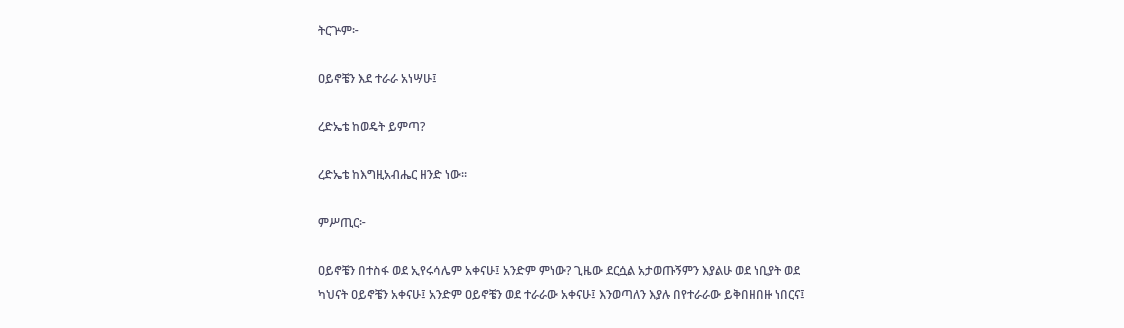ትርጕም፦

ዐይኖቼን እደ ተራራ አነሣሁ፤

ረድኤቴ ከወዴት ይምጣ?

ረድኤቴ ከእግዚአብሔር ዘንድ ነው።

ምሥጢር፦

ዐይኖቼን በተስፋ ወደ ኢየሩሳሌም አቀናሁ፤ አንድም ምነው? ጊዜው ደርሷል አታወጡኝምን እያልሁ ወደ ነቢያት ወደ ካህናት ዐይኖቼን አቀናሁ፤ አንድም ዐይኖቼን ወደ ተራራው አቀናሁ፤ እንወጣለን እያሉ በየተራራው ይቅበዘበዙ ነበርና፤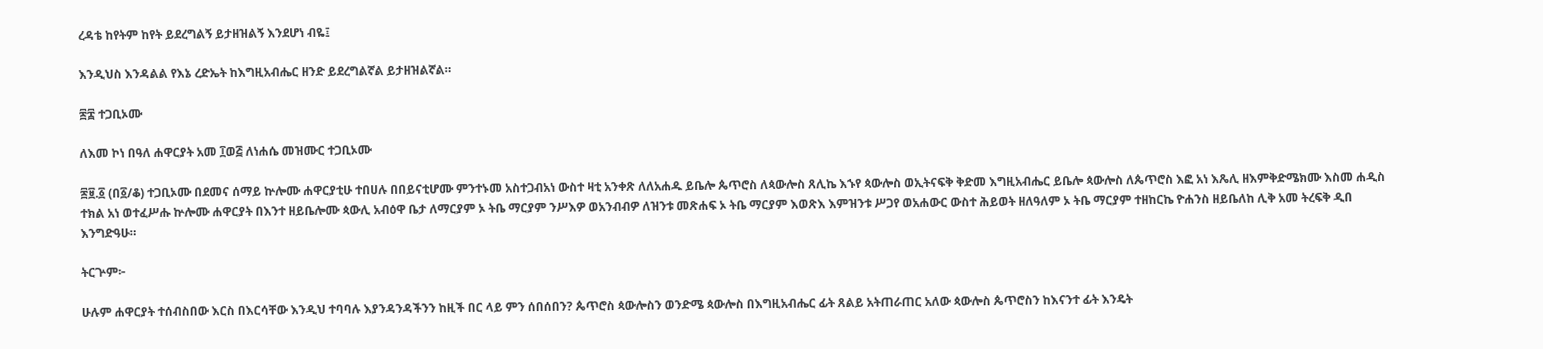ረዳቴ ከየትም ከየት ይደረግልኝ ይታዘዝልኝ እንደሆነ ብዬ፤

እንዲህስ እንዳልል የእኔ ረድኤት ከእግዚአብሔር ዘንድ ይደረግልኛል ይታዘዝልኛል።

፷፰ ተጋቢኦሙ

ለእመ ኮነ በዓለ ሐዋርያት አመ ፲ወ፭ ለነሐሴ መዝሙር ተጋቢኦሙ

፷፱.፩ (በ፩/ቆ) ተጋቢኦሙ በደመና ሰማይ ኵሎሙ ሐዋርያቲሁ ተበሀሉ በበይናቲሆሙ ምንተኑመ አስተጋብአነ ውስተ ዛቲ አንቀጽ ለለአሐዱ ይቤሎ ጴጥሮስ ለጳውሎስ ጸሊኬ እኁየ ጳውሎስ ወኢትናፍቅ ቅድመ እግዚአብሔር ይቤሎ ጳውሎስ ለጴጥሮስ እፎ አነ እጼሊ ዘእምቅድሜክሙ እስመ ሐዲስ ተክል አነ ወተፈሥሑ ኵሎሙ ሐዋርያት በእንተ ዘይቤሎሙ ጳውሊ አብዕዋ ቤታ ለማርያም ኦ ትቤ ማርያም ንሥእዎ ወአንብብዎ ለዝንቱ መጽሐፍ ኦ ትቤ ማርያም እወጽእ እምዝንቱ ሥጋየ ወአሐውር ውስተ ሕይወት ዘለዓለም ኦ ትቤ ማርያም ተዘከርኬ ዮሐንስ ዘይቤለከ ሊቅ አመ ትረፍቅ ዲበ እንግድዓሁ።

ትርጕም፦

ሁሉም ሐዋርያት ተሰብስበው እርስ በእርሳቸው እንዲህ ተባባሉ እያንዳንዳችንን ከዚች በር ላይ ምን ሰበሰበን? ጴጥሮስ ጳውሎስን ወንድሜ ጳውሎስ በእግዚአብሔር ፊት ጸልይ አትጠራጠር አለው ጳውሎስ ጴጥሮስን ከእናንተ ፊት እንዴት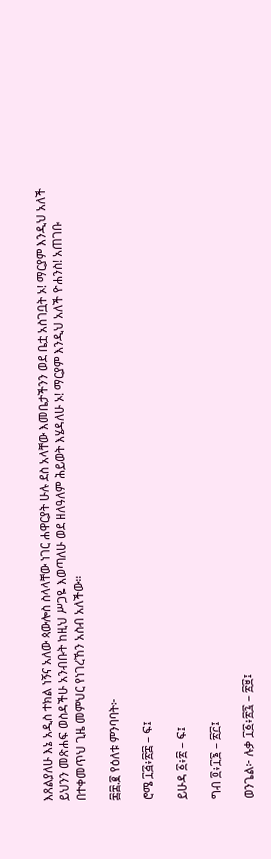እጸልያለሁ እኔ አዲስ ተክል ነኝና አለው ጳውሎስ ስላላቸው ነገር ሐዋርያት ሁሉ ደስ አላቸው እመቤታችንን ወደ ቤቷ አስገቧት ኦ! ማርያም እንዲህ አለች ይህንን መጽሐፍ ወስዳችሁ አንብቡት ከዚህ ሥጋዬ እወጣለሁ ወደ ዘለዓለም ሕይወት እሄዳለሁ ኦ! ማርያም እንዲህ አለች ዮሐንስ! አጠገቡ በተቀመጥህ ጊዜ መምህር የነገረኸን አስብ አለችው።

፷፰.፪ የዕለቱ ምንባባት፦

ሮሜ ፲፭፥፳፰ – ፍ፤

ይሁዳ ፩፥፳ – ፍ፤

ግብ ፬፥፲፮ – ፳፫፤

ወንጌል፦ ሉቃ ፲፩፥፳፯ – ፳፱፤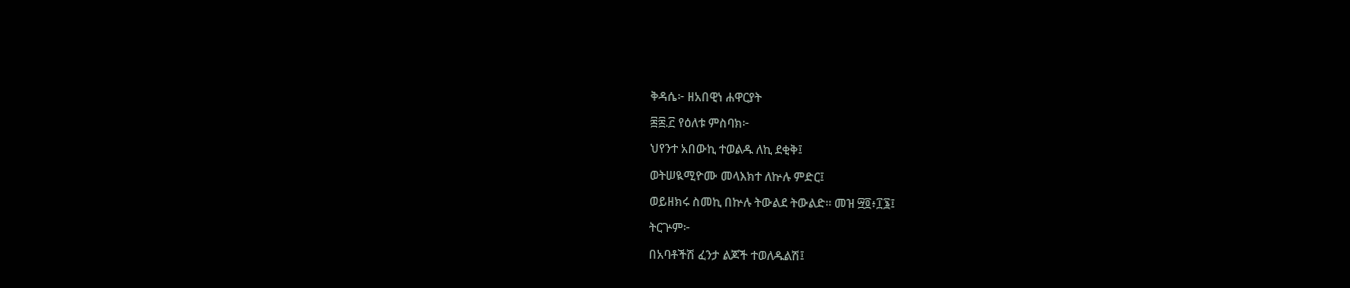ቅዳሴ፦ ዘአበዊነ ሐዋርያት

፷፰.፫ የዕለቱ ምስባክ፦

ህየንተ አበውኪ ተወልዱ ለኪ ደቂቅ፤

ወትሠዪሚዮሙ መላእክተ ለኵሉ ምድር፤

ወይዘክሩ ስመኪ በኵሉ ትውልደ ትውልድ። መዝ ፵፬፥፲፮፤

ትርጕም፦

በአባቶችሽ ፈንታ ልጆች ተወለዱልሽ፤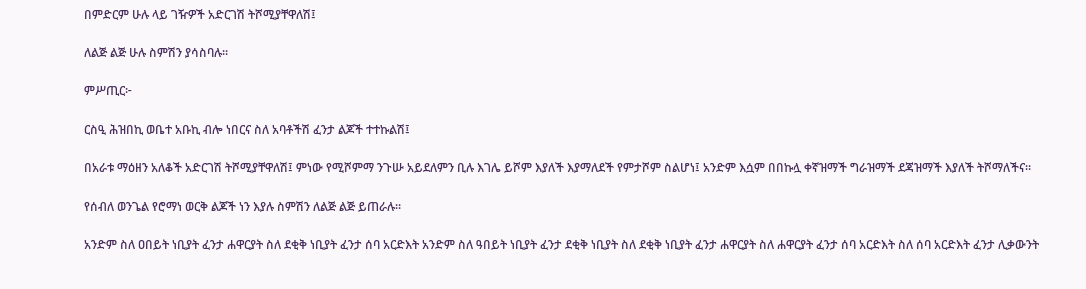በምድርም ሁሉ ላይ ገዥዎች አድርገሽ ትሾሚያቸዋለሽ፤

ለልጅ ልጅ ሁሉ ስምሽን ያሳስባሉ።

ምሥጢር፦

ርስዒ ሕዝበኪ ወቤተ አቡኪ ብሎ ነበርና ስለ አባቶችሽ ፈንታ ልጆች ተተኩልሽ፤

በአራቱ ማዕዘን አለቆች አድርገሽ ትሾሚያቸዋለሽ፤ ምነው የሚሾምማ ንጉሡ አይደለምን ቢሉ እገሌ ይሾም እያለች እያማለደች የምታሾም ስልሆነ፤ አንድም እሷም በበኩሏ ቀኛዝማች ግራዝማች ደጃዝማች እያለች ትሾማለችና።

የሰብለ ወንጌል የሮማነ ወርቅ ልጆች ነን እያሉ ስምሽን ለልጅ ልጅ ይጠራሉ።

አንድም ስለ ዐበይት ነቢያት ፈንታ ሐዋርያት ስለ ደቂቅ ነቢያት ፈንታ ሰባ አርድእት አንድም ስለ ዓበይት ነቢያት ፈንታ ደቂቅ ነቢያት ስለ ደቂቅ ነቢያት ፈንታ ሐዋርያት ስለ ሐዋርያት ፈንታ ሰባ አርድእት ስለ ሰባ አርድእት ፈንታ ሊቃውንት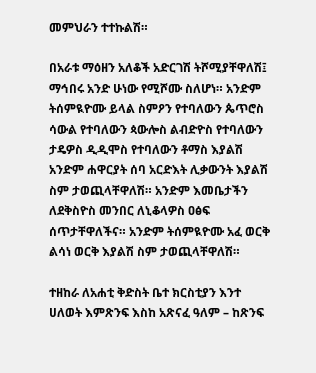መምህራን ተተኩልሽ።

በአራቱ ማዕዘን አለቆች አድርገሽ ትሾሚያቸዋለሽ፤ ማኅበሩ አንድ ሁነው የሚሾሙ ስለሆነ። አንድም ትሰምዪዮሙ ይላል ስምዖን የተባለውን ጴጥሮስ ሳውል የተባለውን ጳውሎስ ልብድዮስ የተባለውን ታዴዎስ ዲዲሞስ የተባለውን ቶማስ እያልሽ አንድም ሐዋርያት ሰባ አርድእት ሊቃውንት እያልሽ ስም ታወጪላቸዋለሽ። አንድም እመቤታችን ለደቅስዮስ መንበር ለኒቆላዎስ ዐፅፍ ሰጥታቸዋለችና። አንድም ትሰምዪዮሙ አፈ ወርቅ ልሳነ ወርቅ እያልሽ ስም ታወጪላቸዋለሽ።

ተዘከራ ለአሐቲ ቅድስት ቤተ ክርስቲያን እንተ ሀለወት እምጽንፍ እስከ አጽናፈ ዓለም – ከጽንፍ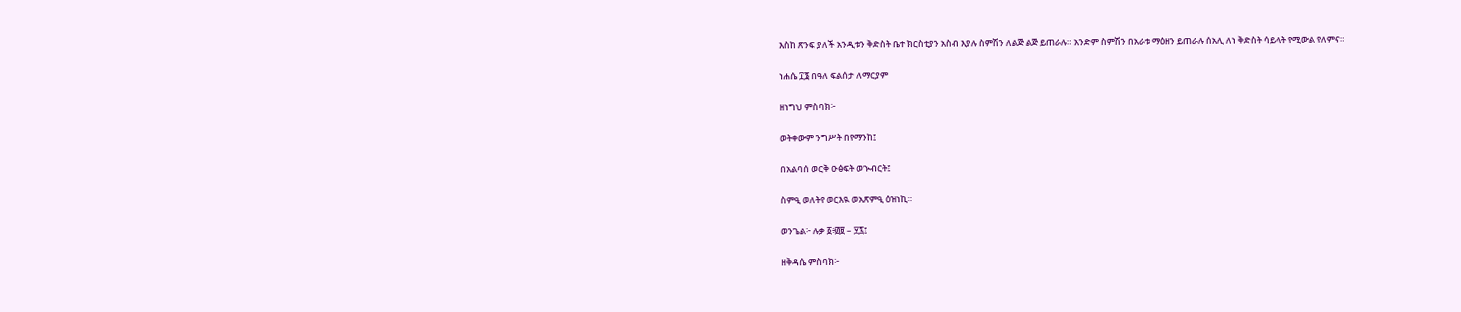እስከ ጽንፍ ያለች አንዲቱን ቅድስት ቤተ ክርስቲያን አስብ እያሉ ስምሽን ለልጅ ልጅ ይጠራሉ። አንድም ስምሽን በአራቱ ማዕዘን ይጠራሉ ሰአሊ ለነ ቅድስት ሳይላት የሚውል የለምና።

ነሐሴ ፲፮ በዓለ ፍልሰታ ለማርያም

ዘነግህ ምስባክ፦

ወትቀውም ንግሥት በየማንከ፤

በአልባሰ ወርቅ ዑፅፍት ወኊብርት፤

ስምዒ ወለትየ ወርእዪ ወአጽምዒ ዕዝነኪ።

ወንጌል፦ ሉቃ ፩፥፴፱ – ፶፯፤

ዘቅዳሴ ምስባክ፦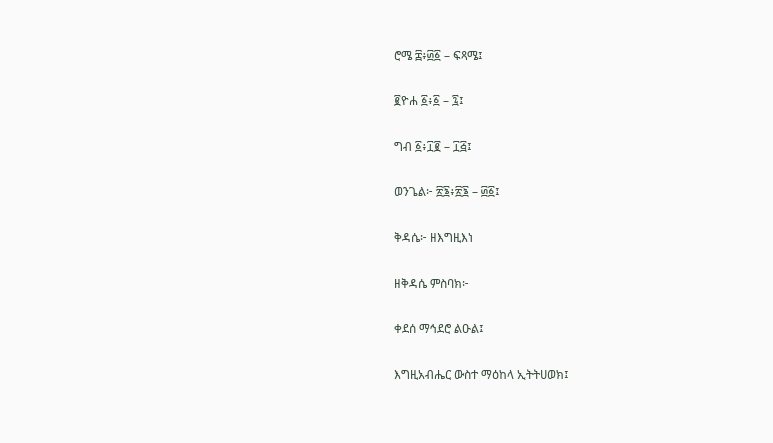ሮሜ ፰፥፴፩ – ፍጻሜ፤

፪ዮሐ ፩፥፩ – ፯፤

ግብ ፩፥፲፪ – ፲፭፤

ወንጌል፦ ፳፮፥፳፮ – ፴፩፤

ቅዳሴ፦ ዘእግዚእነ

ዘቅዳሴ ምስባክ፦

ቀደሰ ማኅደሮ ልዑል፤

እግዚአብሔር ውስተ ማዕከላ ኢትትሀወክ፤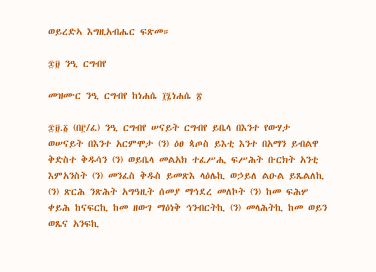ወይረድኣ እግዚአብሔር ፍጽመ።

፷፱ ንዒ ርግብየ

መዝሙር ንዒ ርግብየ ከነሐሴ ፲፯ነሐሴ ፳

፷፱.፩ (በ፫/ፈ) ንዒ ርግብየ ሠናይት ርግብየ ይቤላ በእንተ የውሃታ ወሠናይት በእንተ አርምሞታ (ን) ዕፀ ጳጦስ ይእቲ እንተ በአማን ይብልዋ ቅድስተ ቅዱሳን (ን) ወይቤላ መልአክ ተፈሥሒ ፍሥሕት ቡርክት አንቲ እምአንስት (ን) መንፈስ ቅዱስ ይመጽእ ላዕሌኪ ወኃይለ ልዑል ይጼልለኪ (ን) ጽርሕ ንጽሕት አግዓዚት ሰመያ ማኅደረ መለኮት (ን) ከመ ፍሕሦ ቀይሕ ከናፍርኪ ከመ ዘውገ ማዕነቅ ኅንብርትኪ (ን) መላሕትኪ ከመ ወይን ወጼና አንፍኪ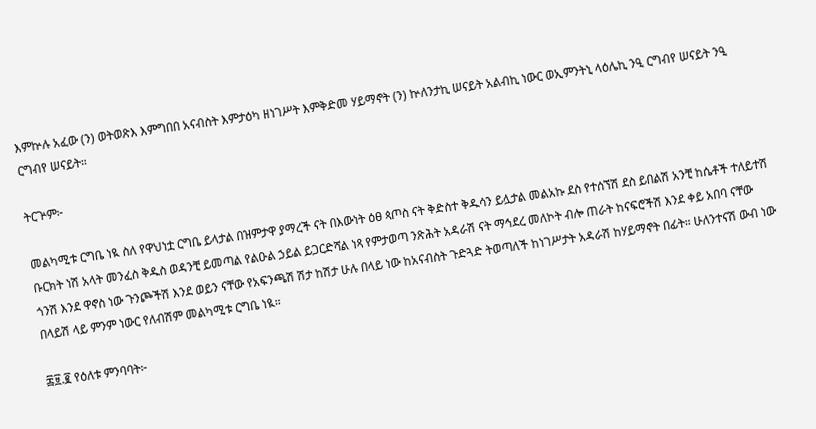እምኵሉ አፈው (ን) ወትወጽእ እምግበበ አናብስት እምታዕካ ዘነገሥት እምቅድመ ሃይማኖት (ን) ኵለንታኪ ሠናይት አልብኪ ነውር ወኢምንትኒ ላዕሌኪ ንዒ ርግብየ ሠናይት ንዒ ርግብየ ሠናይት።

ትርጕም፦

መልካሚቱ ርግቤ ነዪ ስለ የዋህነቷ ርግቤ ይላታል በዝምታዋ ያማረች ናት በእውነት ዕፀ ጳጦስ ናት ቅድስተ ቅዱሳን ይሏታል መልአኩ ደስ የተሰኘሽ ደስ ይበልሽ አንቺ ከሴቶች ተለይተሽ ቡርክት ነሽ አላት መንፈስ ቅዱስ ወዳንቺ ይመጣል የልዑል ኃይል ይጋርድሻል ነጻ የምታወጣ ንጽሕት አዳራሽ ናት ማኅደረ መለኮት ብሎ ጠራት ከናፍሮችሽ እንደ ቀይ አበባ ናቸው ጎንሽ እንደ ዋኖስ ነው ጉንጮችሽ እንደ ወይን ናቸው የአፍንጫሽ ሽታ ከሽታ ሁሉ በላይ ነው ከአናብስት ጉድጓድ ትወጣለች ከነገሥታት አዳራሽ ከሃይማኖት በፊት። ሁለንተናሽ ውብ ነው በላይሽ ላይ ምንም ነውር የለብሽም መልካሚቱ ርግቤ ነዪ።

፷፱.፪ የዕለቱ ምንባባት፦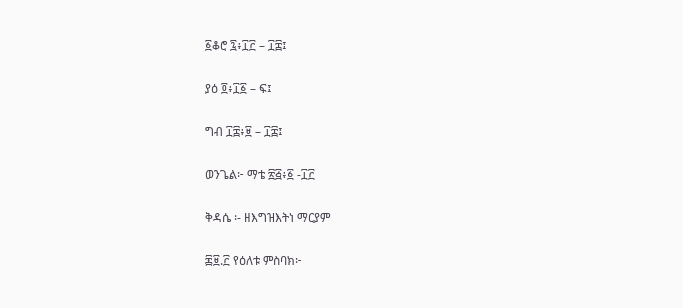፩ቆሮ ፯፥፲፫ – ፲፰፤

ያዕ ፬፥፲፩ – ፍ፤

ግብ ፲፰፥፱ – ፲፰፤

ወንጌል፦ ማቴ ፳፭፥፩ -፲፫

ቅዳሴ ፡- ዘእግዝእትነ ማርያም

፷፱.፫ የዕለቱ ምስባክ፦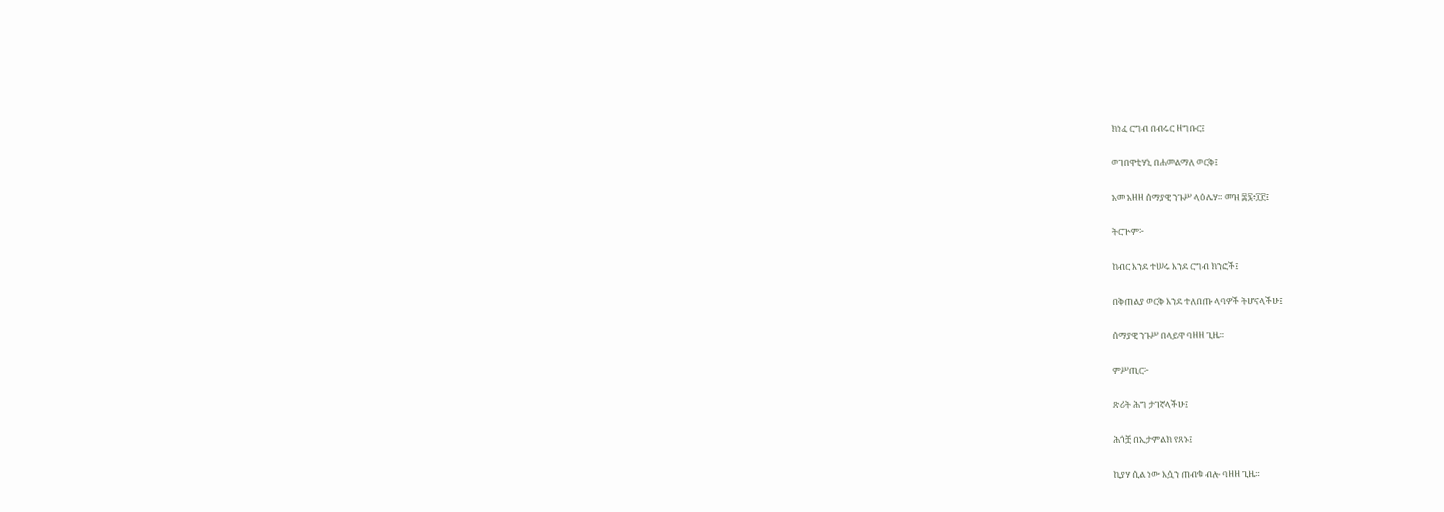ክነፈ ርግብ በብሩር ዘግቡር፤

ወገበዋቲሃኒ በሐመልማለ ወርቅ፤

አመ አዘዘ ሰማያዊ ንጉሥ ላዕሌሃ። መዝ ፷፯፥፲፫፤

ትርጕም፦

ከብር እንደ ተሠሩ እንደ ርግብ ክንፎች፤

በቅጠልያ ወርቅ እንደ ተለበጡ ላባዎች ትሆናላችሁ፤

ሰማያዊ ንጉሥ በላይዋ ባዘዘ ጊዜ።

ምሥጢር፦

ጽሪት ሕግ ታገኛላችሁ፤

ሕጎቿ በኢታምልክ የጸኑ፤

ኪያሃ ሲል ነው እሷን ጠብቁ ብሎ ባዘዘ ጊዜ።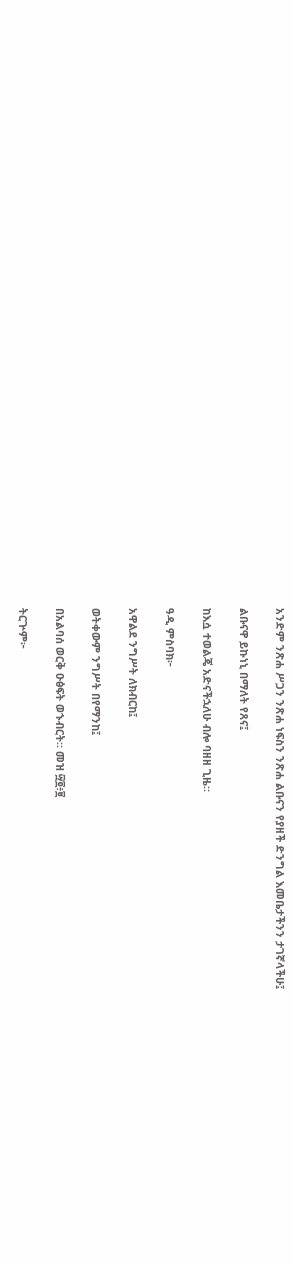አንድም ንጽሐ ሥጋን ንጽሐ ነፍስን ንጽሐ ልቡናን የያዘች ድንግል እመቤታችንን ታገኛላችሁ፤

ልቡናዋ ይኩነኒ በማለት የጸና፤

ከእሷ ተወልጄ አድናችኋለሁ ብሎ ባዘዘ ጊዜ።

ዓዲ ምስባክ፦

አዋልደ ንግሥት ለክብርከ፤

ወትቀውም ንግሥት በየማንከ፤

በአልባሰ ወርቅ ዑፅፍት ወኁብርት። መዝ ፵፬፥፱

ትርጕም፦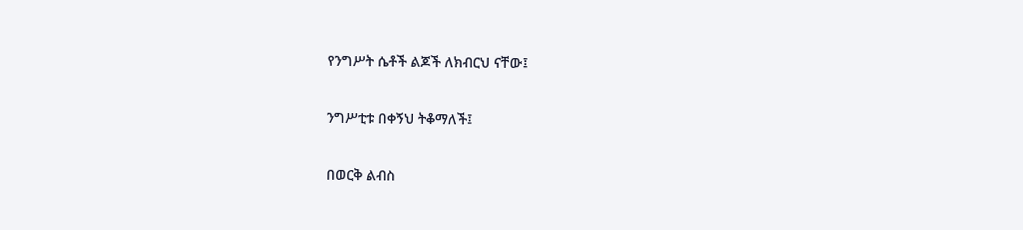የንግሥት ሴቶች ልጆች ለክብርህ ናቸው፤

ንግሥቲቱ በቀኝህ ትቆማለች፤

በወርቅ ልብስ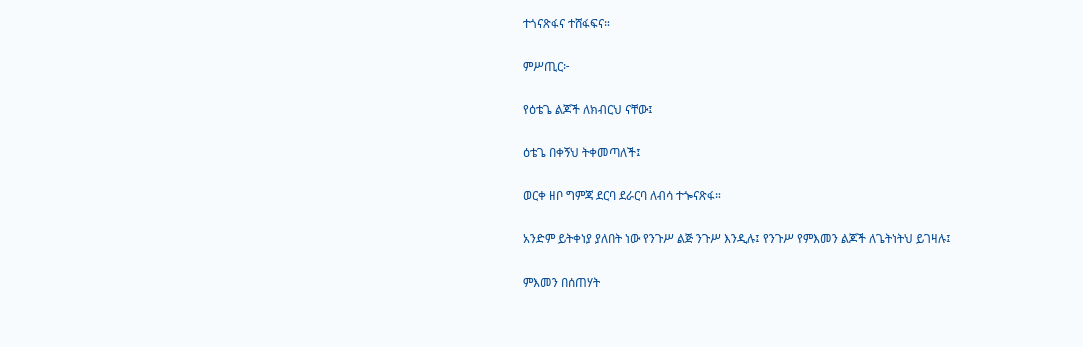ተጎናጽፋና ተሸፋፍና።

ምሥጢር፦

የዕቴጌ ልጆች ለክብርህ ናቸው፤

ዕቴጌ በቀኝህ ትቀመጣለች፤

ወርቀ ዘቦ ግምጃ ደርባ ደራርባ ለብሳ ተጐናጽፋ።

አንድም ይትቀነያ ያለበት ነው የንጉሥ ልጅ ንጉሥ እንዲሉ፤ የንጉሥ የምእመን ልጆች ለጌትነትህ ይገዛሉ፤

ምእመን በሰጠሃት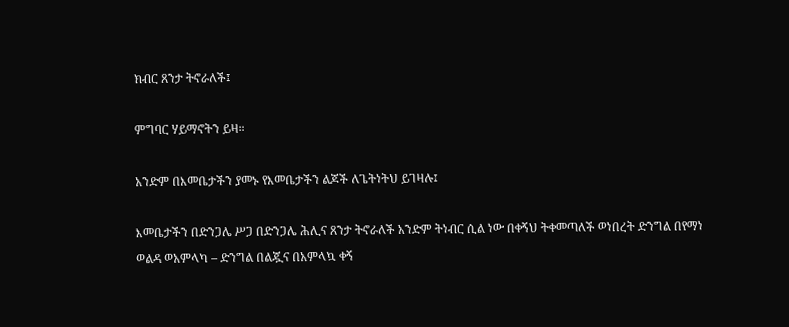ክብር ጸንታ ትኖራለች፤

ምግባር ሃይማኖትን ይዛ።

አንድም በእመቤታችን ያመኑ የእመቤታችን ልጆች ለጌትነትህ ይገዛሉ፤

እመቤታችን በድንጋሌ ሥጋ በድንጋሌ ሕሊና ጸንታ ትኖራለች አንድም ትነብር ሲል ነው በቀኝህ ትቀመጣለች ወነበረት ድንግል በየማነ ወልዳ ወአምላካ – ድንግል በልጇና በአምላኳ ቀኝ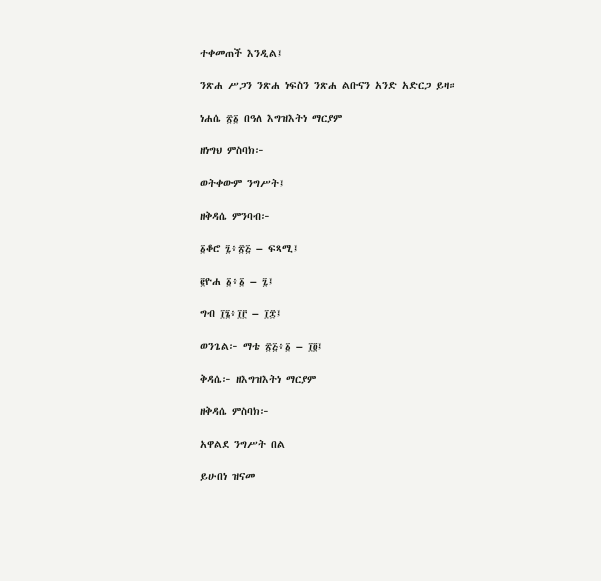ተቀመጠች እንዲል፤

ንጽሐ ሥጋን ንጽሐ ነፍስን ንጽሐ ልቡናን አንድ አድርጋ ይዛ።

ነሐሴ ፳፩ በዓለ እግዝእትነ ማርያም

ዘነግህ ምስባክ፦

ወትቀውም ንግሥት፤

ዘቅዳሴ ምንባብ፦

፩ቆሮ ፯፥፳፭ – ፍጻሚ፤

፪ዮሐ ፩፥፩ – ፯፤

ግብ ፲፮፥፲፫ – ፲፰፤

ወንጌል፦ ማቴ ፳፭፥፩ – ፲፬፤

ቅዳሴ፦ ዘእግዝእትነ ማርያም

ዘቅዳሴ ምስባክ፦

አዋልደ ንግሥት በል

ይሁበነ ዝናመ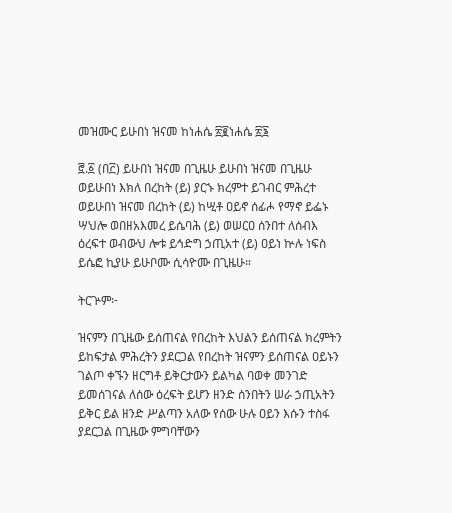መዝሙር ይሁበነ ዝናመ ከነሐሴ ፳፪ነሐሴ ፳፮

፸.፩ (በ፫) ይሁበነ ዝናመ በጊዜሁ ይሁበነ ዝናመ በጊዜሁ ወይሁበነ እክለ በረከት (ይ) ያርኁ ክረምተ ይገብር ምሕረተ ወይሁበነ ዝናመ በረከት (ይ) ከሢቶ ዐይኖ ሰፊሖ የማኖ ይፌኑ ሣህሎ ወበዘአእመረ ይሴባሕ (ይ) ወሠርዐ ሰንበተ ለሰብእ ዕረፍተ ወብውህ ሎቱ ይኅድግ ኃጢአተ (ይ) ዐይነ ኵሉ ነፍስ ይሴፎ ኪያሁ ይሁቦሙ ሲሳዮሙ በጊዜሁ።

ትርጕም፦

ዝናምን በጊዜው ይሰጠናል የበረከት እህልን ይሰጠናል ክረምትን ይከፍታል ምሕረትን ያደርጋል የበረከት ዝናምን ይሰጠናል ዐይኑን ገልጦ ቀኙን ዘርግቶ ይቅርታውን ይልካል ባወቀ መንገድ ይመሰገናል ለሰው ዕረፍት ይሆን ዘንድ ሰንበትን ሠራ ኃጢአትን ይቅር ይል ዘንድ ሥልጣን አለው የሰው ሁሉ ዐይን እሱን ተስፋ ያደርጋል በጊዜው ምግባቸውን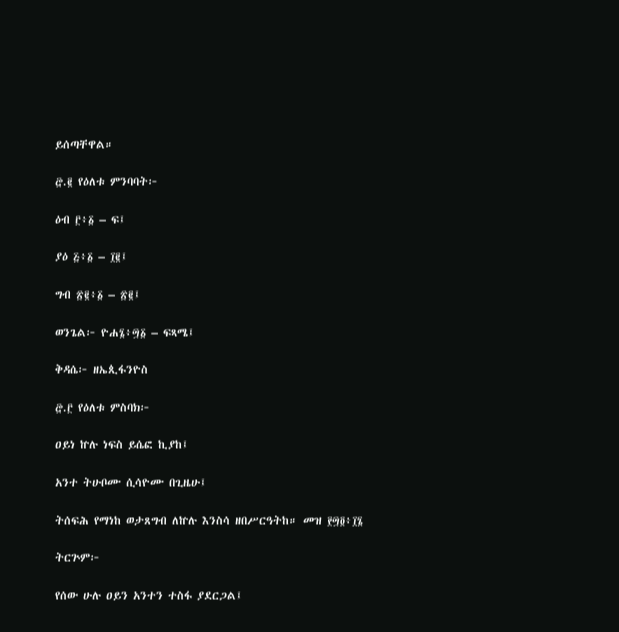ይሰጣቸዋል።

፸.፪ የዕለቱ ምንባባት፦

ዕብ ፫፥፩ – ፍ፤

ያዕ ፭፥፩ – ፲፪፤

ግብ ፳፪፥፩ – ፳፪፤

ወንጌል፦ ዮሐ፮፥፵፩ – ፍጻሜ፤

ቅዳሴ፦ ዘኤጲፋንዮስ

፸.፫ የዕለቱ ምስባክ፦

ዐይነ ኵሉ ነፍስ ይሴፎ ኪያከ፤

አንተ ትሁቦሙ ሲሳዮሙ በጊዜሁ፤

ትሰፍሕ የማነከ ወታጸግብ ለኵሉ እንስሳ ዘበሥርዓትከ። መዝ ፻፵፬፥፲፮

ትርጕም፦

የሰው ሁሉ ዐይን አንተን ተስፋ ያደርጋል፤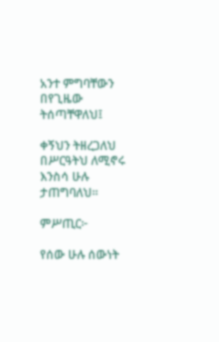አንተ ምግባቸውን በየጊዜው ትሰጣቸዋለህ፤

ቀኝህን ትዘረጋለህ በሥርዓትህ ለሚኖሩ እንስሳ ሁሉ ታጠግባለህ።

ምሥጢር፦

የሰው ሁሉ ሰውነት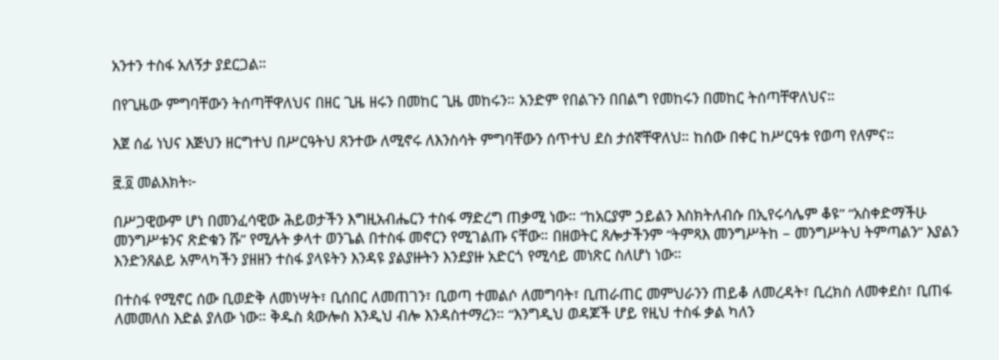አንተን ተስፋ አለኝታ ያደርጋል።

በየጊዜው ምግባቸውን ትሰጣቸዋለህና በዘር ጊዜ ዘሩን በመከር ጊዜ መከሩን። አንድም የበልጉን በበልግ የመከሩን በመከር ትሰጣቸዋለህና።

እጀ ሰፊ ነህና እጅህን ዘርግተህ በሥርዓትህ ጸንተው ለሚኖሩ ለእንስሳት ምግባቸውን ሰጥተህ ደስ ታሰኛቸዋለህ። ከሰው በቀር ከሥርዓቱ የወጣ የለምና።

፸.፬ መልእክት፦

በሥጋዊውም ሆነ በመንፈሳዊው ሕይወታችን እግዚአብሔርን ተስፋ ማድረግ ጠቃሚ ነው። “ከአርያም ኃይልን እስክትለብሱ በኢየሩሳሌም ቆዩ” “አስቀድማችሁ መንግሥቱንና ጽድቁን ሹ” የሚሉት ቃላተ ወንጌል በተስፋ መኖርን የሚገልጡ ናቸው። በዘወትር ጸሎታችንም “ትምጻእ መንግሥትከ – መንግሥትህ ትምጣልን” እያልን እንድንጸልይ አምላካችን ያዘዘን ተስፋ ያላዩትን እንዳዩ ያልያዙትን እንደያዙ አድርጎ የሚሳይ መነጽር ስለሆነ ነው።

በተስፋ የሚኖር ሰው ቢወድቅ ለመነሣት፣ ቢሰበር ለመጠገን፣ ቢወጣ ተመልሶ ለመግባት፣ ቢጠራጠር መምህራንን ጠይቆ ለመረዳት፣ ቢረክስ ለመቀደስ፣ ቢጠፋ ለመመለስ እድል ያለው ነው። ቅዱስ ጳውሎስ እንዲህ ብሎ እንዳስተማረን። “እንግዲህ ወዳጆች ሆይ የዚህ ተስፋ ቃል ካለን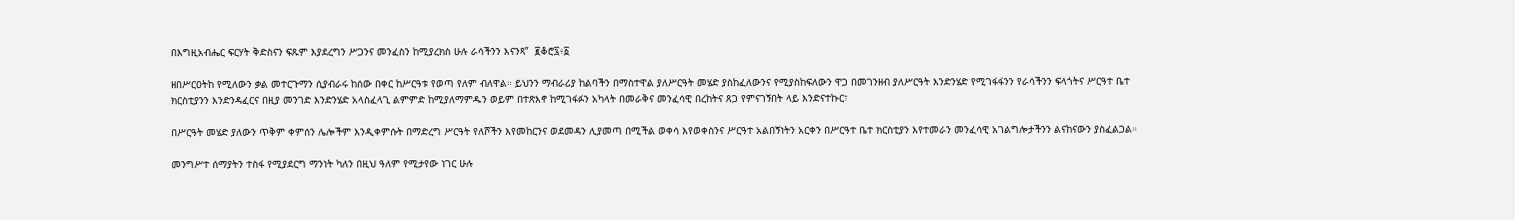በእግዚአብሔር ፍርሃት ቅድስናን ፍጹም እያደረግን ሥጋንና መንፈስን ከሚያረክስ ሁሉ ራሳችንን እናንጻ”  ፪ቆሮ፯፥፩

ዘበሥርዐትከ የሚለውን ቃል መተርጉማን ሲያብራሩ ከሰው በቀር ከሥርዓቱ የወጣ የለም ብለዋል። ይህንን ማብራሪያ ከልባችን በማስተዋል ያለሥርዓት መሄድ ያስከፈለውንና የሚያስከፍለውን ዋጋ በመገንዘብ ያለሥርዓት እንድንሄድ የሚገፋፋንን የራሳችንን ፍላጎትና ሥርዓተ ቤተ ክርስቲያንን እንድንዳፈርና በዚያ መንገድ እንድንሄድ አላስፈላጊ ልምምድ ከሚያለማምዱን ወይም በተጽእኖ ከሚገፋፉን አካላት በመራቅና መንፈሳዊ በረከትና ጸጋ የምናገኝበት ላይ እንድናተኩር፣

በሥርዓት መሄድ ያለውን ጥቅም ቀምሰን ሌሎችም እንዲቀምሱት በማድረግ ሥርዓት የለሾችን እየመከርንና ወደመዳን ሊያመጣ በሚችል ወቀሳ እየወቀስንና ሥርዓተ አልበኝነትን አርቀን በሥርዓተ ቤተ ክርስቲያን እየተመራን መንፈሳዊ አገልግሎታችንን ልናከናውን ያስፈልጋል።

መንግሥተ ሰማያትን ተስፋ የሚያደርግ ማንነት ካለን በዚህ ዓለም የሚታየው ነገር ሁሉ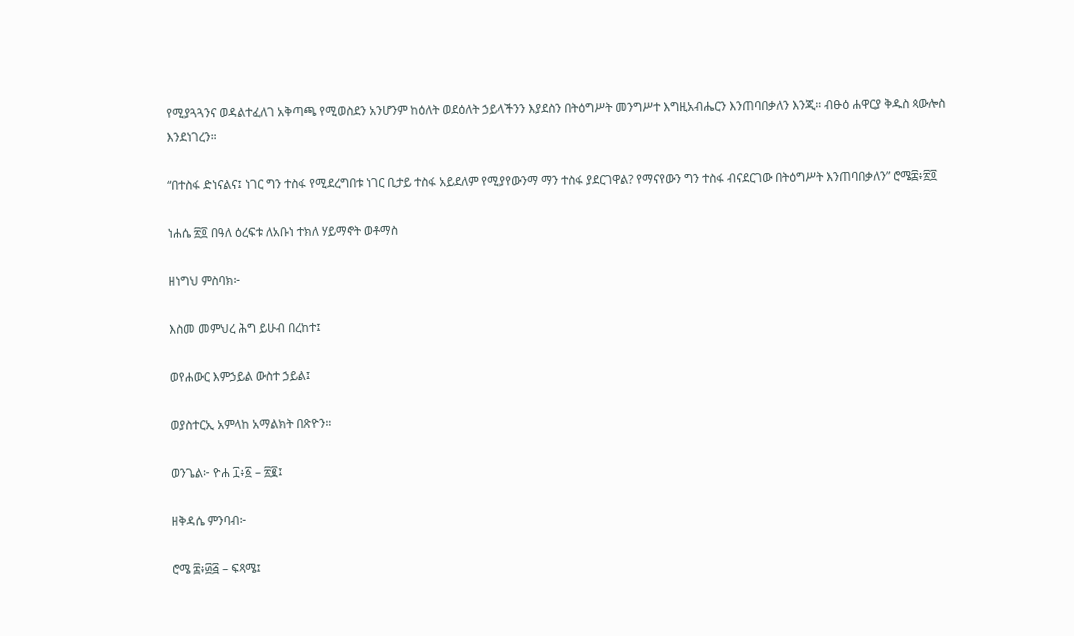የሚያጓጓንና ወዳልተፈለገ አቅጣጫ የሚወስደን አንሆንም ከዕለት ወደዕለት ኃይላችንን እያደስን በትዕግሥት መንግሥተ እግዚአብሔርን እንጠባበቃለን እንጂ። ብፁዕ ሐዋርያ ቅዱስ ጳውሎስ እንደነገረን።

“በተስፋ ድነናልና፤ ነገር ግን ተስፋ የሚደረግበቱ ነገር ቢታይ ተስፋ አይደለም የሚያየውንማ ማን ተስፋ ያደርገዋል? የማናየውን ግን ተስፋ ብናደርገው በትዕግሥት እንጠባበቃለን” ሮሜ፰፥፳፬

ነሐሴ ፳፬ በዓለ ዕረፍቱ ለአቡነ ተክለ ሃይማኖት ወቶማስ

ዘነግህ ምስባክ፦

እስመ መምህረ ሕግ ይሁብ በረከተ፤

ወየሐውር እምኃይል ውስተ ኃይል፤

ወያስተርኢ አምላከ አማልክት በጽዮን።

ወንጌል፦ ዮሐ ፲፥፩ – ፳፪፤

ዘቅዳሴ ምንባብ፦

ሮሜ ፰፥፴፭ – ፍጻሜ፤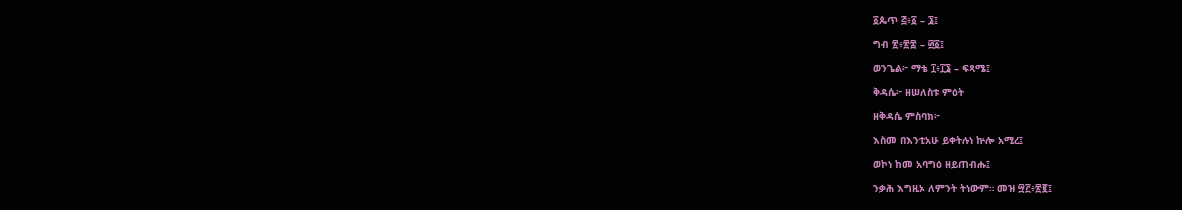፩ጴጥ ፭፥፩ – ፮፤

ግብ ፳፥፳፰ – ፴፩፤

ወንጌል፦ ማቴ ፲፥፲፮ – ፍጻሜ፤

ቅዳሴ፦ ዘሠለስቱ ምዕት

ዘቅዳሴ ምስባክ፦

እስመ በእንቲአሁ ይቀትሉነ ኵሎ አሚረ፤

ወኮነ ከመ አባግዕ ዘይጠብሑ፤

ንቃሕ እግዚኦ ለምንት ትነውም። መዝ ፵፫፥፳፪፤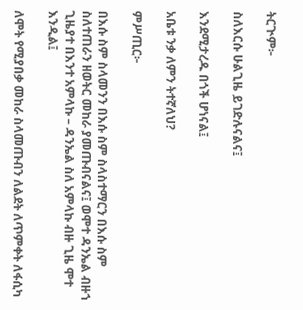ትርጒም፦

ስለእርሱ ሁልጊዜ ይገድሉናልና፤

እንደሚታረዱ በጎች ሆነናል፤

አቤቱ ንቃ ለምን ትተኛለህ?

ምሥጢር፦

በእሱ ስም ስላመንን በእሱ ስም ስላስተማርን በእሱ ስም ስለተጠራን ዘወትር መከራ ያመጡብናልና፤ ወሞተ ዳንኤል ብዙኀ ጊዜያተ በእንተ አምላኩ – ዳንኤል ስለ አምላኩ ብዙ ጊዜ ሞተ እንዲል፤

ለሞት የሚያበቃ መከራ ስላመጡብን ለልደት ለጥምቀት ለፋሲካ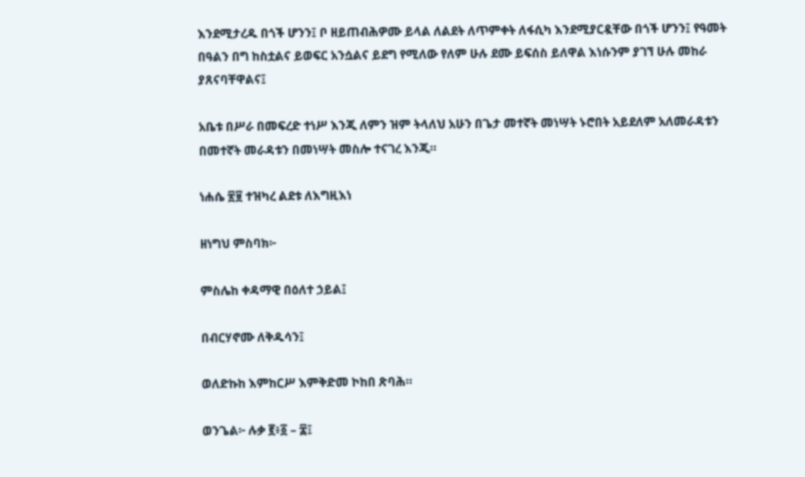እንደሚታረዱ በጎች ሆንን፤ ቦ ዘይጠብሕዎሙ ይላል ለልደት ለጥምቀት ለፋሲካ እንደሚያርዷቸው በጎች ሆንን፤ የዓመት በዓልን በግ ከስቷልና ይወፍር አንሷልና ይደግ የሚለው የለም ሁሉ ደሙ ይፍሰስ ይለዋል እነሱንም ያገኘ ሁሉ መከራ ያጸናባቸዋልና፤

አቤቱ በሥራ በመፍረድ ተነሥ እንጂ ለምን ዝም ትላለህ አሁን በጌታ መተኛት መነሣት ኑሮበት አይደለም አለመራዳቱን በመተኛት መራዳቱን በመነሣት መስሎ ተናገረ እንጂ።

ነሐሴ ፳፱ ተዝካረ ልደቱ ለእግዚእነ

ዘነግህ ምስባክ፦

ምስሌከ ቀዳማዊ በዕለተ ኃይል፤

በብርሃኖሙ ለቅዱሳን፤

ወለድኩከ እምከርሥ እምቅድመ ኮከበ ጽባሕ።

ወንጌል፦ ሉቃ ፪፥፩ – ፰፤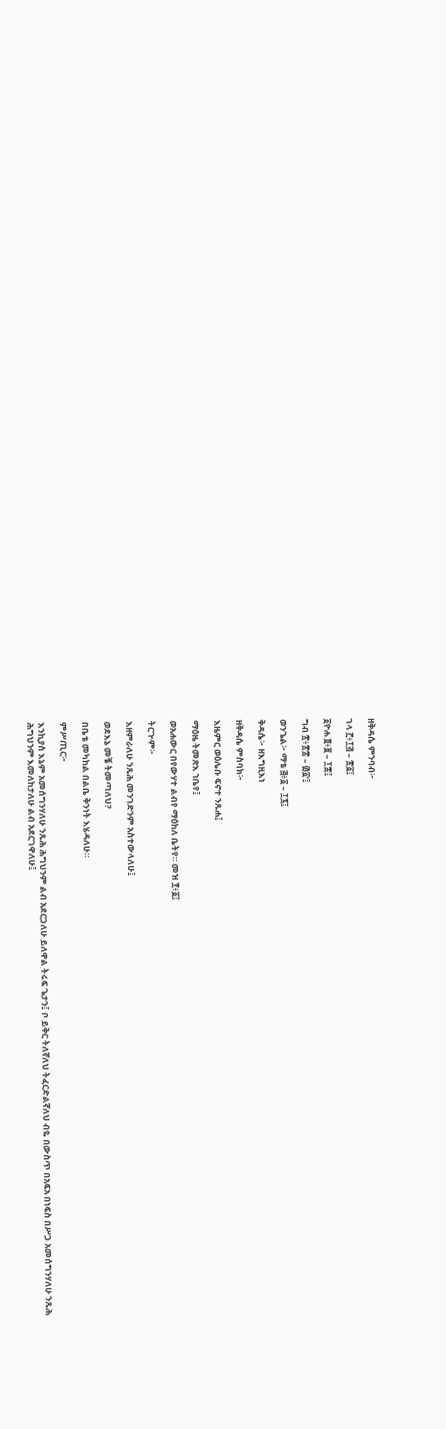ዘቅዳሴ ምንባብ፦

ገላ ፫፥፲፭ – ፳፩፤

፩ዮሐ ፬፥፱ – ፲፰፤

ግብ ፳፥፳፰ – ፴፩’፤

ወንጌል፦ ማቴ ፭፥፩ – ፲፯፤

ቅዳሴ፦ ዘእግዚእነ

ዘቅዳሴ ምስባክ፦

እዜምር ወዕሌቡ ፍኖተ ንጹሐ፤

ማዕዜ ትመጽእ ኀቤየ፤

ወአሐውር በየውሃተ ልብየ ማዕከለ ቤትየ። መዝ ፻፥፩፤

ትርጒም፦

እዘምራለሁ ንጹሕ መንገድንም አስተውላለሁ፤

ወደእኔ መቼ ትመጣለህ?

በቤቴ መካከል በልቤ ቅንነት እሄዳለሁ።

ምሥጢር፦

እንኪያስ እኔም አመሰግንሃለሁ ንጹሕ ሕግህንም ልብ አደርጋለሁ ይለዋል ትሩፍ ጌታን፤ ቦ ይቅር ትለኛለህ ትፈርድልኛለህ ብዬ በውስጥ በአፍአ በነፍስ በሥጋ አመሰግንሃለሁ ንጹሕ ሕግህንም እመለከታለሁ ልብ አደርገዋለሁ፤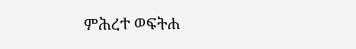ምሕረተ ወፍትሐ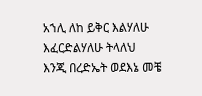አኀሊ ለከ ይቅር እልሃለሁ እፈርድልሃለሁ ትላለህ እንጂ በረድኤት ወደእኔ መቼ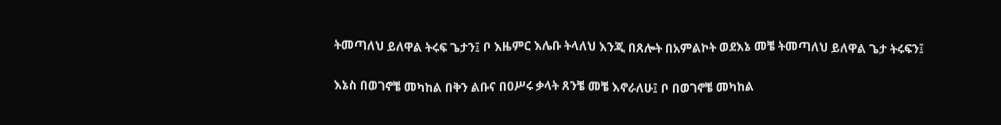ትመጣለህ ይለዋል ትሩፍ ጌታን፤ ቦ እዜምር እሌቡ ትላለህ እንጂ በጸሎት በአምልኮት ወደእኔ መቼ ትመጣለህ ይለዋል ጌታ ትሩፍን፤

እኔስ በወገኖቼ መካከል በቅን ልቡና በዐሥሩ ቃላት ጸንቼ መቼ እኖራለሁ፤ ቦ በወገኖቼ መካከል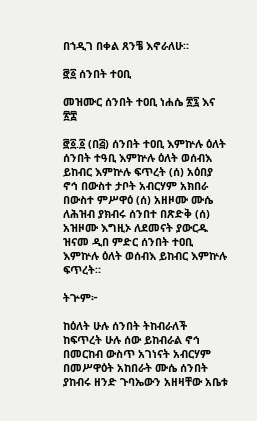በኀዲገ በቀል ጸንቼ እኖራለሁ።

፸፩ ሰንበት ተዐቢ

መዝሙር ሰንበት ተዐቢ ነሐሴ ፳፯ እና ፳፰

፸፩.፩ (በ፭) ሰንበት ተዐቢ እምኵሉ ዕለት ሰንበት ተዓቢ እምኵሉ ዕለት ወሰብእ ይከብር እምኵሉ ፍጥረት (ሰ) አዕበያ ኖኅ በውስተ ታቦት አብርሃም አክበራ በውስተ ምሥዋዕ (ሰ) አዘዞሙ ሙሴ ለሕዝብ ያክብሩ ሰንበተ በጽድቅ (ሰ) አዝዞሙ እግዚኦ ለደመናት ያውርዱ ዝናመ ዲበ ምድር ሰንበት ተዐቢ እምኵሉ ዕለት ወሰብእ ይከብር እምኵሉ ፍጥረት።

ትጕም፦

ከዕለት ሁሉ ሰንበት ትከብራለች ከፍጥረት ሁሉ ሰው ይከብራል ኖኅ በመርከብ ውስጥ አገነናት አብርሃም በመሥዋዕት አከበራት ሙሴ ሰንበት ያከብሩ ዘንድ ጉባኤውን አዘዛቸው አቤቱ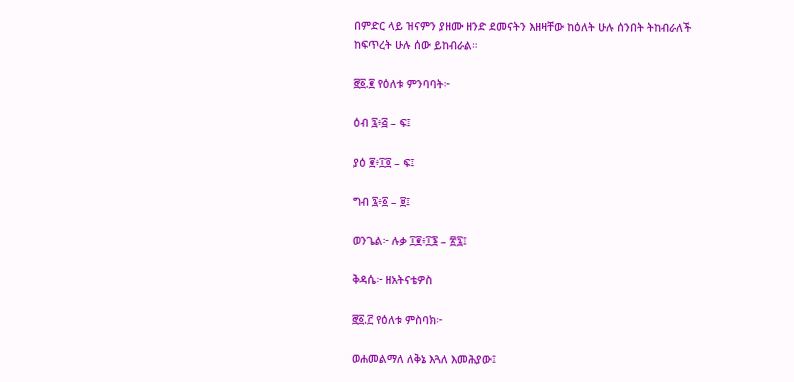በምድር ላይ ዝናምን ያዘሙ ዘንድ ደመናትን እዘዛቸው ከዕለት ሁሉ ሰንበት ትከብራለች ከፍጥረት ሁሉ ሰው ይከብራል።

፸፩.፪ የዕለቱ ምንባባት፦

ዕብ ፯፥፭ – ፍ፤

ያዕ ፪፥፲፬ – ፍ፤

ግብ ፯፥፩ – ፱፤

ወንጌል፦ ሉቃ ፲፪፥፲፮ – ፳፯፤

ቅዳሴ፦ ዘአትናቴዎስ

፸፩.፫ የዕለቱ ምስባክ፦

ወሐመልማለ ለቅኔ እጓለ እመሕያው፤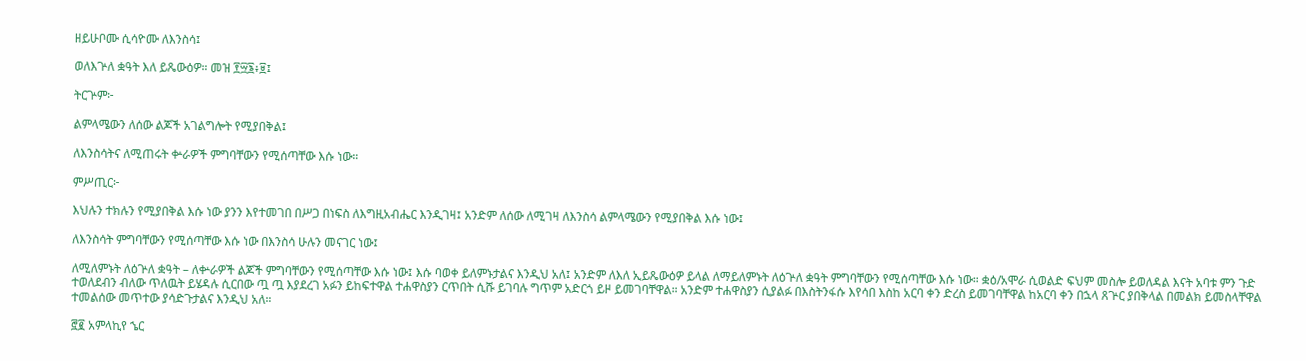ዘይሁቦሙ ሲሳዮሙ ለእንስሳ፤

ወለእጕለ ቋዓት እለ ይጼውዕዎ። መዝ ፻፵፮፥፱፤

ትርጕም፦

ልምላሜውን ለሰው ልጆች አገልግሎት የሚያበቅል፤

ለእንስሳትና ለሚጠሩት ቍራዎች ምግባቸውን የሚሰጣቸው እሱ ነው።

ምሥጢር፦

እህሉን ተክሉን የሚያበቅል እሱ ነው ያንን እየተመገበ በሥጋ በነፍስ ለእግዚአብሔር እንዲገዛ፤ አንድም ለሰው ለሚገዛ ለእንስሳ ልምላሜውን የሚያበቅል እሱ ነው፤

ለእንስሳት ምግባቸውን የሚሰጣቸው እሱ ነው በእንስሳ ሁሉን መናገር ነው፤

ለሚለምኑት ለዕጕለ ቋዓት – ለቍራዎች ልጆች ምግባቸውን የሚሰጣቸው እሱ ነው፤ እሱ ባወቀ ይለምኑታልና እንዲህ አለ፤ አንድም ለእለ ኢይጼውዕዎ ይላል ለማይለምኑት ለዕጕለ ቋዓት ምግባቸውን የሚሰጣቸው እሱ ነው። ቋዕ/አሞራ ሲወልድ ፍህም መስሎ ይወለዳል እናት አባቱ ምን ጉድ ተወለደብን ብለው ጥለዉት ይሄዳሉ ሲርበው ጧ ጧ እያደረገ አፉን ይከፍተዋል ተሐዋስያን ርጥበት ሲሹ ይገባሉ ግጥም አድርጎ ይዞ ይመገባቸዋል። አንድም ተሐዋስያን ሲያልፉ በእስትንፋሱ እየሳበ እስከ አርባ ቀን ድረስ ይመገባቸዋል ከአርባ ቀን በኋላ ጸጕር ያበቅላል በመልክ ይመስላቸዋል ተመልሰው መጥተው ያሳድጉታልና እንዲህ አለ።

፸፪ አምላኪየ ኄር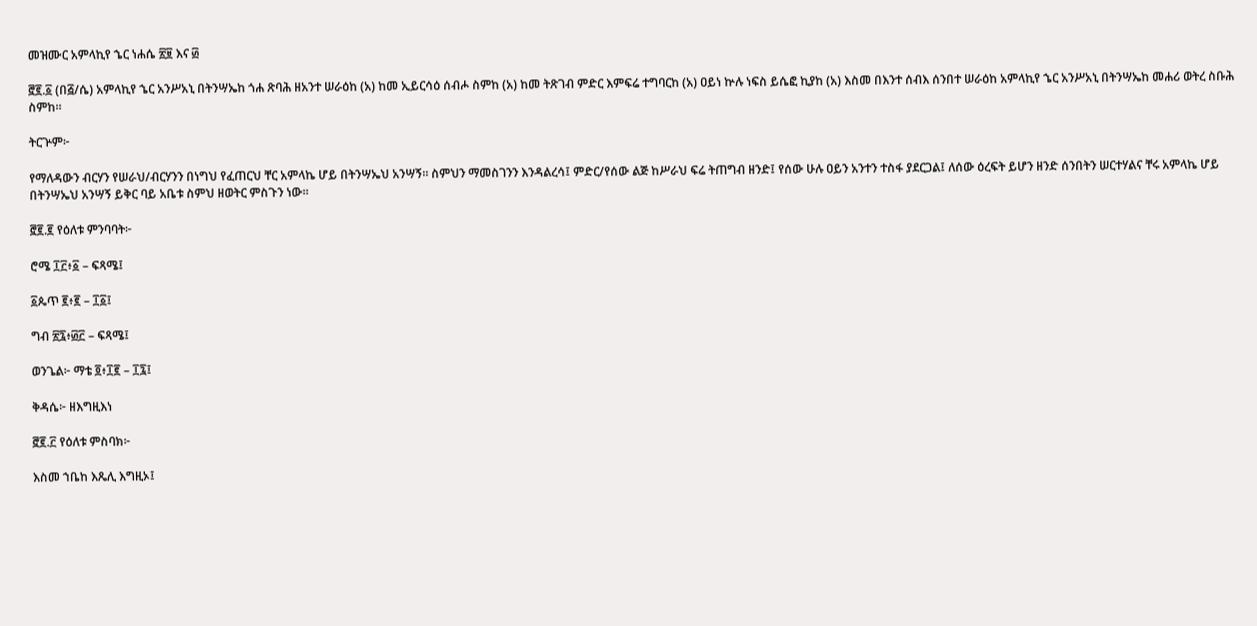መዝሙር አምላኪየ ኄር ነሐሴ ፳፱ እና ፴

፸፪.፩ (በ፭/ሴ) አምላኪየ ኄር አንሥአኒ በትንሣኤከ ጎሐ ጽባሕ ዘአንተ ሠራዕከ (አ) ከመ ኢይርሳዕ ሰብሖ ስምከ (አ) ከመ ትጽገብ ምድር እምፍሬ ተግባርከ (አ) ዐይነ ኵሉ ነፍስ ይሴፎ ኪያከ (አ) እስመ በእንተ ሰብእ ሰንበተ ሠራዕከ አምላኪየ ኄር አንሥአኒ በትንሣኤከ መሐሪ ወትረ ስቡሕ ስምከ።

ትርጕም፦

የማለዳውን ብርሃን የሠራህ/ብርሃንን በነግህ የፈጠርህ ቸር አምላኬ ሆይ በትንሣኤህ አንሣኝ። ስምህን ማመስገንን እንዳልረሳ፤ ምድር/የሰው ልጅ ከሥራህ ፍሬ ትጠግብ ዘንድ፤ የሰው ሁሉ ዐይን አንተን ተስፋ ያደርጋል፤ ለሰው ዕረፍት ይሆን ዘንድ ሰንበትን ሠርተሃልና ቸሩ አምላኬ ሆይ በትንሣኤህ አንሣኝ ይቅር ባይ አቤቱ ስምህ ዘወትር ምስጉን ነው።

፸፪.፪ የዕለቱ ምንባባት፦

ሮሜ ፲፫፥፩ – ፍጻሜ፤

፩ጴጥ ፪፥፪ – ፲፩፤

ግብ ፳፯፥፴፫ – ፍጻሜ፤

ወንጌል፦ ማቴ ፬፥፲፪ – ፲፯፤

ቅዳሴ፦ ዘእግዚእነ

፸፪.፫ የዕለቱ ምስባክ፦

እስመ ኀቤከ እጼሊ እግዚኦ፤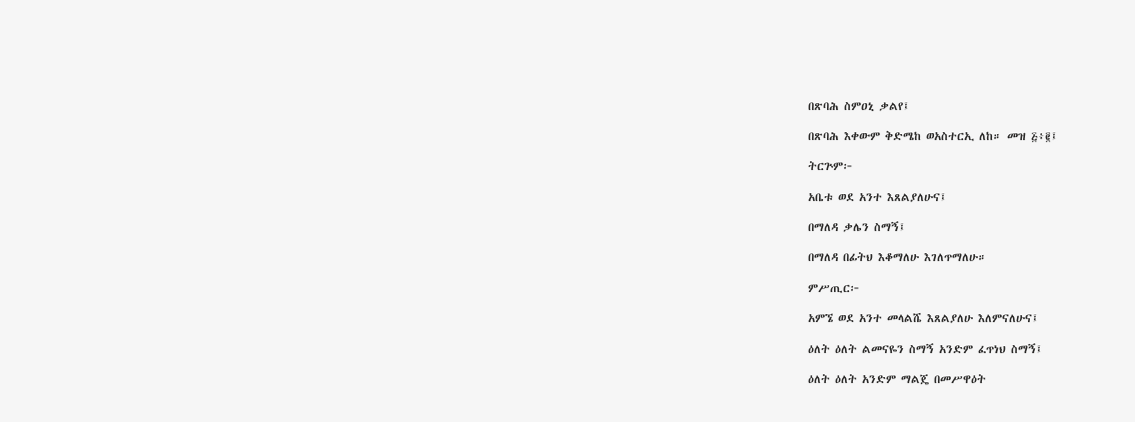በጽባሕ ስምዐኒ ቃልየ፤

በጽባሕ እቀውም ቅድሜከ ወአስተርኢ ለከ። መዝ ፭፥፪፤

ትርጕም፦

አቤቱ ወደ አንተ እጸልያለሁና፤

በማለዳ ቃሌን ስማኝ፤

በማለዳ በፊትህ እቆማለሁ እገለጥማለሁ።

ምሥጢር፦

አምኜ ወደ አንተ መላልሼ እጸልያለሁ እለምናለሁና፤

ዕለት ዕለት ልመናዬን ስማኝ አንድም ፈጥነህ ስማኝ፤

ዕለት ዕለት አንድም ማልጄ በመሥዋዕት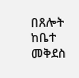በጸሎት ከቤተ መቅደስ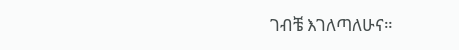ገብቼ እገለጣለሁና።